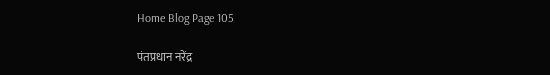Home Blog Page 105

पंतप्रधान नरेंद्र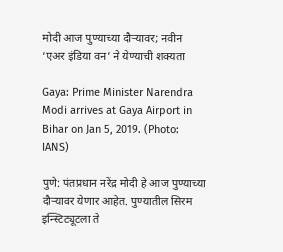मोदी आज पुण्याच्या दौऱ्यावर; नवीन ‘एअर इंडिया वन’ ने येण्याची शक्यता

Gaya: Prime Minister Narendra Modi arrives at Gaya Airport in Bihar on Jan 5, 2019. (Photo: IANS)

पुणे: पंतप्रधान नरेंद्र मोदी हे आज पुण्याच्या दौऱ्यावर येणार आहेत. पुण्यातील सिरम इन्स्टिट्यूटला ते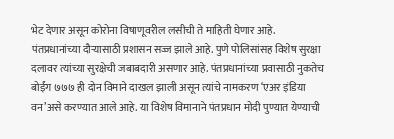भेट देणार असून कोरोना विषाणूवरील लसीची ते माहिती घेणार आहे. पंतप्रधानांच्या दौऱ्यासाठी प्रशासन सज्ज झाले आहे. पुणे पोलिसांसह विशेष सुरक्षा दलावर त्यांच्या सुरक्षेची जबाबदारी असणार आहे. पंतप्रधानांच्या प्रवासाठी नुकतेच बोईंग ७७७ ही दोन विमाने दाखल झाली असून त्यांचे नामकरण ‘एअर इंडिया वन’असे करण्यात आले आहे. या विशेष विमानाने पंतप्रधान मोदी पुण्यात येण्याची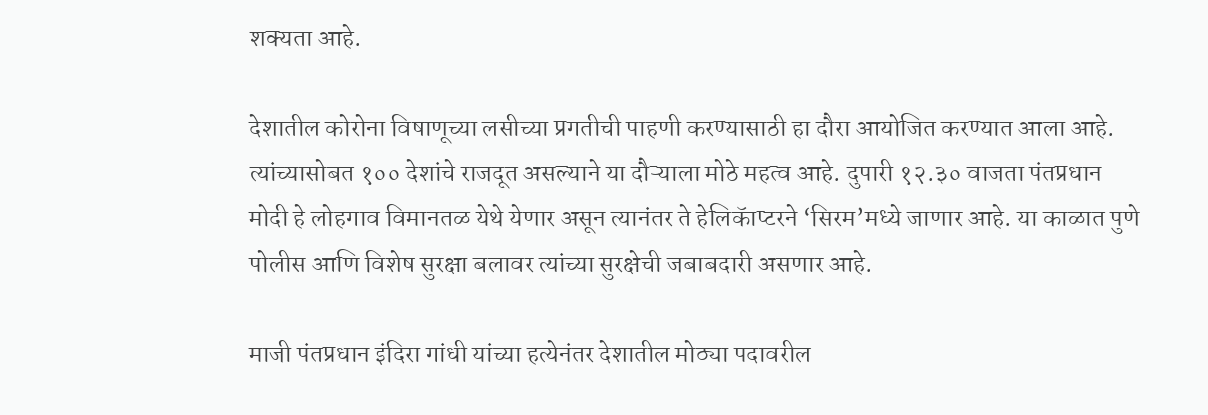शक्यता आहे.

देशातील कोरोना विषाणूच्या लसीच्या प्रगतीची पाहणी करण्यासाठी हा दौरा आयोजित करण्यात आला आहे. त्यांच्यासोबत १०० देशांचे राजदूत असल्याने या दौऱ्याला मोठे महत्व आहे. दुपारी १२.३० वाजता पंतप्रधान मोदी हे लोहगाव विमानतळ येथे येणार असून त्यानंतर ते हेलिकॅाप्टरने ‘सिरम’मध्ये जाणार आहे. या काळात पुणे पोलीस आणि विशेष सुरक्षा बलावर त्यांच्या सुरक्षेची जबाबदारी असणार आहे.

माजी पंतप्रधान इंदिरा गांधी यांच्या हत्येनंतर देशातील मोठ्या पदावरील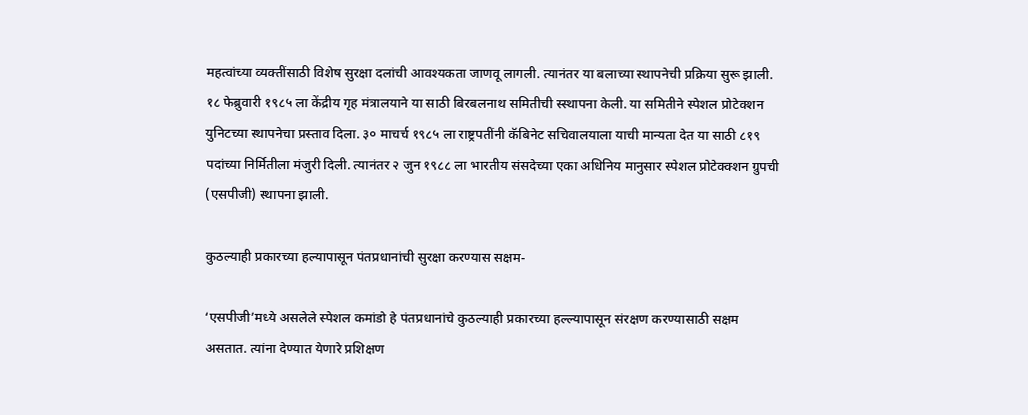महत्वांच्या व्यक्तींसाठी विशेष सुरक्षा दलांची आवश्यकता जाणवू लागली. त्यानंतर या बलाच्या स्थापनेची प्रक्रिया सुरू झाली. १८ फेब्रुवारी १९८५ ला केंद्रीय गृह मंत्रालयाने या साठी बिरबलनाथ समितीची स्स्थापना केली. या समितीने स्पेशल प्रोटेक्शन युनिटच्या स्थापनेचा प्रस्ताव दिला. ३० माचर्च १९८५ ला राष्ट्रपतींनी कॅबिनेट सचिवालयाला याची मान्यता देत या साठी ८१९ पदांच्या निर्मितीला मंजुरी दिली. त्यानंतर २ जुन १९८८ ला भारतीय संसदेच्या एका अधिनिय मानुसार स्पेशल प्रोटेक्क्शन ग्रुपची (एसपीजी) स्थापना झाली.

कुठल्याही प्रकारच्या हल्यापासून पंतप्रधानांची सुरक्षा करण्यास सक्षम-

‘एसपीजी’मध्ये असलेले स्पेशल कमांडो हे पंतप्रधानांचे कुठल्याही प्रकारच्या हल्ल्यापासून संरक्षण करण्यासाठी सक्षम असतात. त्यांना देण्यात येणारे प्रशिक्षण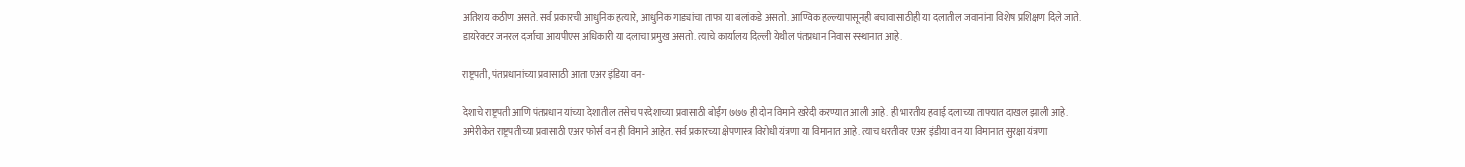अतिशय कठीण असते. सर्व प्रकारची आधुनिक हत्यारे, आधुनिक गाड्यांचा ताफा या बलांकडे असतो. आण्विक हल्ल्यापासूनही बचावासाठीही या दलातील जवानांना विशेष प्रशिक्षण दिले जाते. डायरेक्टर जनरल दर्जाचा आयपीएस अधिकारी या दलाचा प्रमुख असतो. त्याचे कार्यालय दिल्ली येथील पंतप्रधान निवास स्स्थानात आहे.

राष्ट्रपती, पंतप्रधानांच्या प्रवासाठी आता एअर इंडिया वन-

देशाचे राष्ट्रपती आणि पंतप्रधान यांच्या देशातील तसेच परदेशाच्या प्रवासाठी बोईंग ७७७ ही दोन विमाने खरेदी करण्यात आली आहे. ही भारतीय हवाई दलाच्या ताफ्यात दाखल झाली आहे. अमेरीकेत राष्ट्रपतीच्या प्रवासाठी एअर फोर्स वन ही विमाने आहेत. सर्व प्रकारच्या क्षेपणास्त्र विरोधी यंत्रणा या विमानात आहे. त्याच धरतीवर एअर इंडीया वन या विमानात सुरक्षा यंत्रणा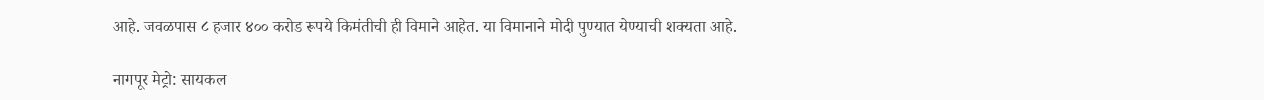आहे. जवळपास ८ हजार ४०० करोड रूपये किमंतीची ही विमाने आहेत. या विमानाने मोदी पुण्यात येण्याची शक्यता आहे.

नागपूर मेट्रो: सायकल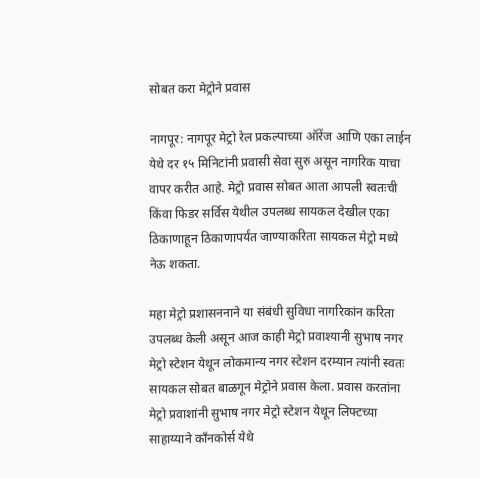सोबत करा मेट्रोने प्रवास

नागपूर: नागपूर मेट्रो रेल प्रकल्पाच्या ऑरेंज आणि एका लाईन येथे दर १५ मिनिटांनी प्रवासी सेवा सुरु असून नागरिक याचा वापर करीत आहे. मेट्रो प्रवास सोबत आता आपली स्वतःची किंवा फिडर सर्विस येथील उपलब्ध सायकल देखील एका ठिकाणाहून ठिकाणापर्यंत जाण्याकरिता सायकल मेट्रो मध्ये नेऊ शकता.

महा मेट्रो प्रशासननाने या संबंधी सुविधा नागरिकांन करिता उपलब्ध केली असून आज काही मेट्रो प्रवाश्यानी सुभाष नगर मेट्रो स्टेशन येथून लोकमान्य नगर स्टेशन दरम्यान त्यांनी स्वतः सायकल सोबत बाळगून मेट्रोने प्रवास केला. प्रवास करतांना मेट्रो प्रवाशांनी सुभाष नगर मेट्रो स्टेशन येथून लिफ्टच्या साहाय्याने काँनकोर्स येथे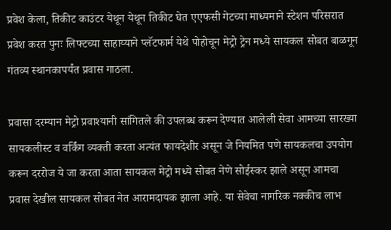प्रवेश केला, तिकीट काउंटर येथून येथून तिकीट घेत एएफसी गेटच्या माध्यमाने स्टेशन परिसरात प्रवेश करत पुनः लिफ्टच्या साहाय्याने प्लॅटफार्म येथे पोहोचून मेट्रो ट्रेन मध्ये सायकल सोबत बाळगून गंतव्य स्थानकापर्यंत प्रवास गाठला.

प्रवासा दरम्यान मेट्रो प्रवाश्यानी सांगितले की उपलब्ध करून देण्यात आलेली सेवा आमच्या सारख्या सायकलीस्ट व वर्किंग व्यक्ती करता अत्यंत फायदेशीर असून जे नियमित पणे सायकलचा उपयोग करून दररोज ये जा करता आता सायकल मेट्रो मध्ये सोबत नेणे सोईस्कर झाले असून आमचा प्रवास देखील सायकल सोबत नेत आरामदायक झाला आहे. या सेवेचा नागरिक नक्कीच लाभ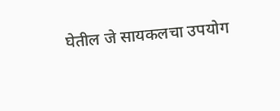घेतील जे सायकलचा उपयोग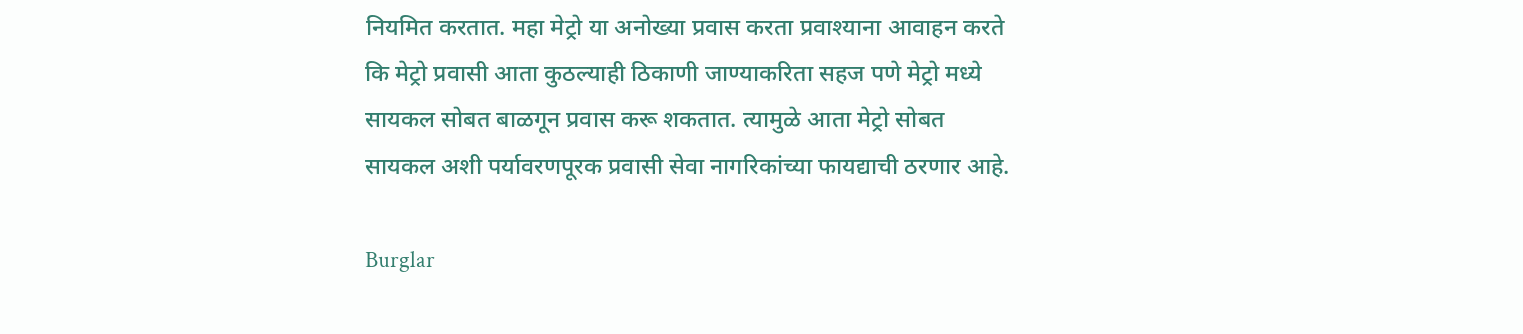नियमित करतात. महा मेट्रो या अनोख्या प्रवास करता प्रवाश्याना आवाहन करते कि मेट्रो प्रवासी आता कुठल्याही ठिकाणी जाण्याकरिता सहज पणे मेट्रो मध्ये सायकल सोबत बाळगून प्रवास करू शकतात. त्यामुळे आता मेट्रो सोबत सायकल अशी पर्यावरणपूरक प्रवासी सेवा नागरिकांच्या फायद्याची ठरणार आहे.

Burglar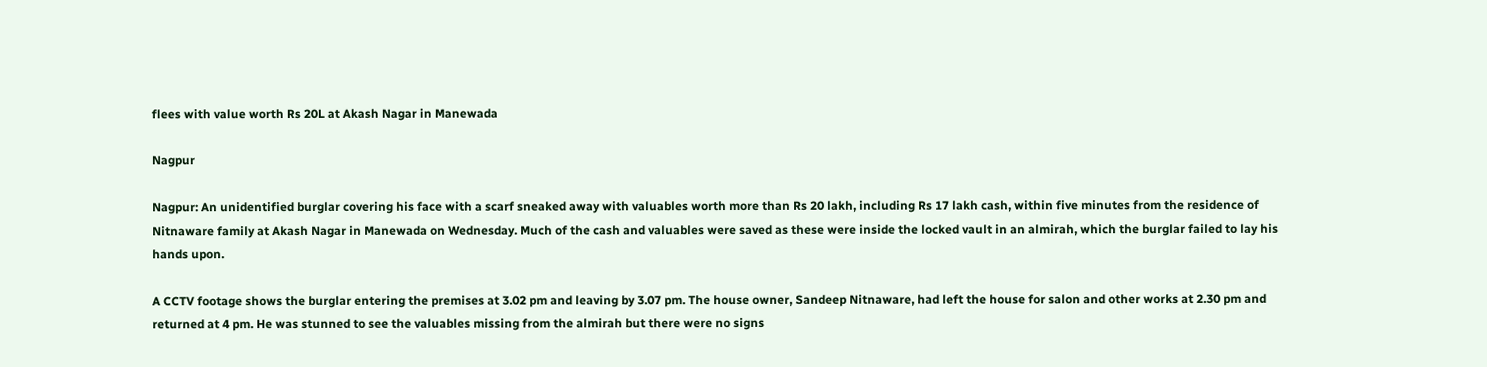flees with value worth Rs 20L at Akash Nagar in Manewada

Nagpur

Nagpur: An unidentified burglar covering his face with a scarf sneaked away with valuables worth more than Rs 20 lakh, including Rs 17 lakh cash, within five minutes from the residence of Nitnaware family at Akash Nagar in Manewada on Wednesday. Much of the cash and valuables were saved as these were inside the locked vault in an almirah, which the burglar failed to lay his hands upon.

A CCTV footage shows the burglar entering the premises at 3.02 pm and leaving by 3.07 pm. The house owner, Sandeep Nitnaware, had left the house for salon and other works at 2.30 pm and returned at 4 pm. He was stunned to see the valuables missing from the almirah but there were no signs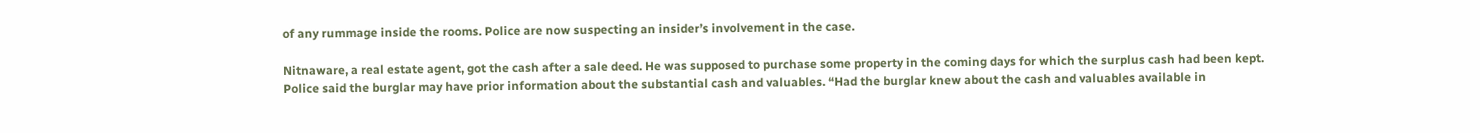of any rummage inside the rooms. Police are now suspecting an insider’s involvement in the case.

Nitnaware, a real estate agent, got the cash after a sale deed. He was supposed to purchase some property in the coming days for which the surplus cash had been kept. Police said the burglar may have prior information about the substantial cash and valuables. “Had the burglar knew about the cash and valuables available in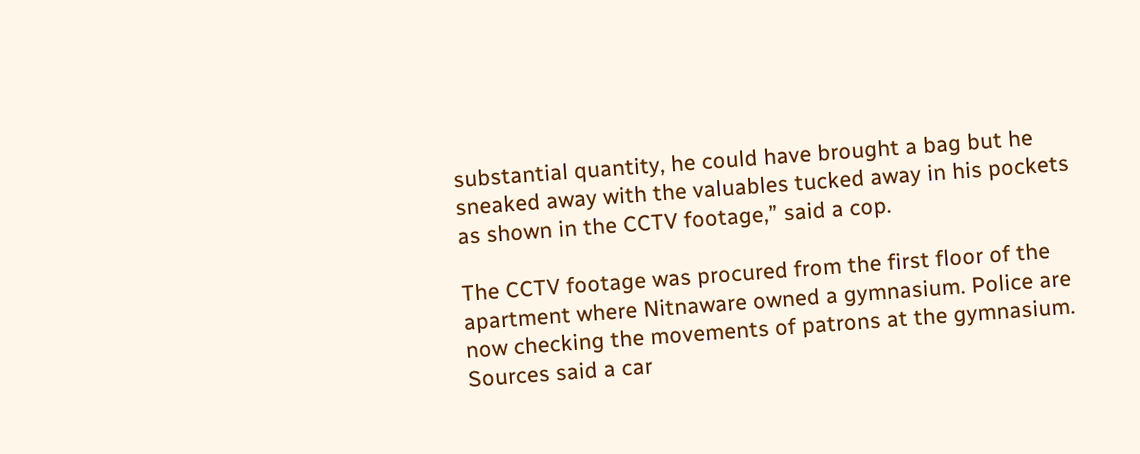substantial quantity, he could have brought a bag but he sneaked away with the valuables tucked away in his pockets as shown in the CCTV footage,” said a cop.

The CCTV footage was procured from the first floor of the apartment where Nitnaware owned a gymnasium. Police are now checking the movements of patrons at the gymnasium. Sources said a car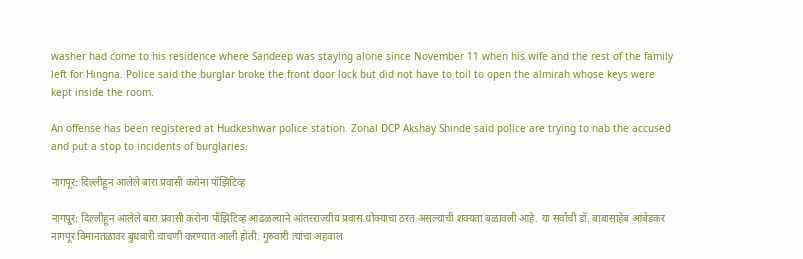washer had come to his residence where Sandeep was staying alone since November 11 when his wife and the rest of the family left for Hingna. Police said the burglar broke the front door lock but did not have to toil to open the almirah whose keys were kept inside the room.

An offense has been registered at Hudkeshwar police station. Zonal DCP Akshay Shinde said police are trying to nab the accused and put a stop to incidents of burglaries.

नागपूर: दिल्लीहून आलेले बारा प्रवासी करोना पॉझिटिव्ह

नागपूर: दिल्लीहून आलेले बारा प्रवासी करोना पॉझिटिव्ह आढळल्याने आंतरराज्यीय प्रवास धोक्याचा ठरत असल्याची शक्यता बळावली आहे. या सर्वांची डॉ. बाबासाहेब आंबेडकर नागपूर विमानतळावर बुधवारी चाचणी करण्यात आली होती. गुरुवारी त्यांचा अहवाल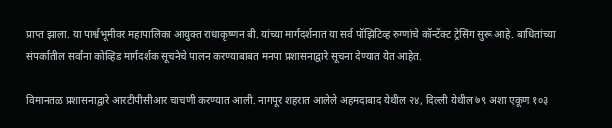प्राप्त झाला. या पार्श्वभूमीवर महापालिका आयुक्त राधाकृष्णन बी. यांच्या मार्गदर्शनात या सर्व पॉझिटिव्ह रुग्णांचे कॉन्टॅक्ट ट्रेसिंग सुरू आहे. बाधितांच्या संपर्कातील सर्वांना कोव्हिड मार्गदर्शक सूचनेचे पालन करण्याबाबत मनपा प्रशासनाद्वारे सूचना देण्यात येत आहेत.

विमानतळ प्रशासनाद्वारे आरटीपीसीआर चाचणी करण्यात आली. नागपूर शहरात आलेले अहमदाबाद येथील २४, दिल्ली येथील ७९ अशा एकूण १०३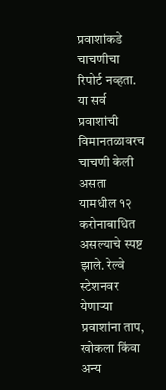प्रवाशांकडे चाचणीचा रिपोर्ट नव्हता. या सर्व प्रवाशांची विमानतळावरच चाचणी केली असता यामधील १२ करोनाबाधित असल्याचे स्पष्ट झाले. रेल्वे स्टेशनवर येणाऱ्या प्रवाशांना ताप, खोकला किंवा अन्य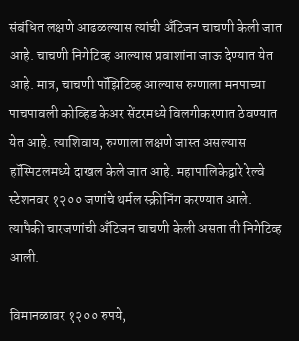संबंधित लक्षणे आढळल्यास त्यांची अँटिजन चाचणी केली जात आहे. चाचणी निगेटिव्ह आल्यास प्रवाशांना जाऊ देण्यात येत आहे. मात्र, चाचणी पॉझिटिव्ह आल्यास रुग्णाला मनपाच्या पाचपावली कोव्हिड केअर सेंटरमध्ये विलगीकरणात ठेवण्यात येत आहे. त्याशिवाय, रुग्णाला लक्षणे जास्त असल्यास हॉस्पिटलमध्ये दाखल केले जात आहे. महापालिकेद्वारे रेल्वे स्टेशनवर १२०० जणांचे थर्मल स्क्रीनिंग करण्यात आले. त्यापैकी चारजणांची अँटिजन चाचणी केली असता ती निगेटिव्ह आली.

विमानळावर १२०० रुपये,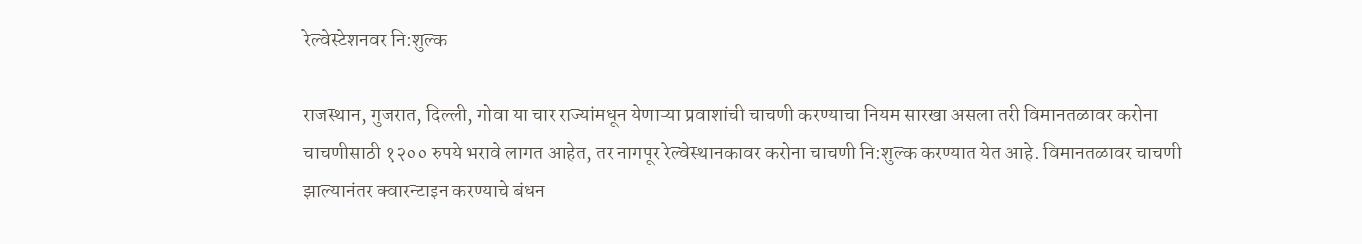रेल्वेस्टेशनवर नि:शुल्क

राजस्थान, गुजरात, दिल्ली, गोवा या चार राज्यांमधून येणाऱ्या प्रवाशांची चाचणी करण्याचा नियम सारखा असला तरी विमानतळावर करोना चाचणीसाठी १२०० रुपये भरावे लागत आहेत, तर नागपूर रेल्वेस्थानकावर करोना चाचणी नि:शुल्क करण्यात येत आहे. विमानतळावर चाचणी झाल्यानंतर क्वारन्टाइन करण्याचे बंधन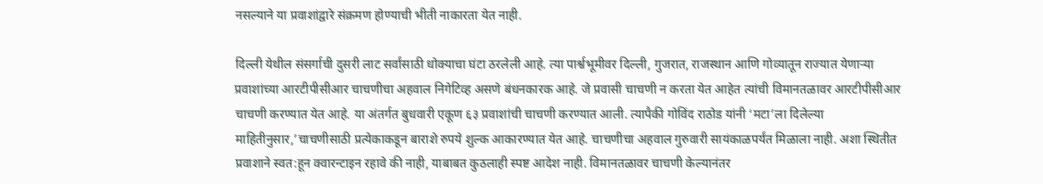नसल्याने या प्रवाशांद्वारे संक्रमण होण्याची भीती नाकारता येत नाही.

दिल्ली येथील संसर्गाची दुसरी लाट सर्वांसाठी धोक्याचा घंटा ठरलेली आहे. त्या पार्श्वभूमीवर दिल्ली, गुजरात, राजस्थान आणि गोव्यातून राज्यात येणाऱ्या प्रवाशांच्या आरटीपीसीआर चाचणीचा अहवाल निगेटिव्ह असणे बंधनकारक आहे. जे प्रवासी चाचणी न करता येत आहेत त्यांची विमानतळावर आरटीपीसीआर चाचणी करण्यात येत आहे. या अंतर्गत बुधवारी एकूण ६३ प्रवाशांची चाचणी करण्यात आली. त्यापैकी गोविंद राठोड यांनी ‘मटा’ला दिलेल्या माहितीनुसार,’चाचणीसाठी प्रत्येकाकडून बाराशे रुपये शुल्क आकारण्यात येत आहे. चाचणीचा अहवाल गुरुवारी सायंकाळपर्यंत मिळाला नाही. अशा स्थितीत प्रवाशाने स्वत:हून क्वारन्टाइन रहावे की नाही, याबाबत कुठलाही स्पष्ट आदेश नाही. विमानतळावर चाचणी केल्यानंतर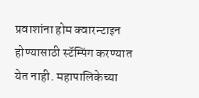प्रवाशांना होम क्वारन्टाइन होण्यासाठी स्टॅम्पिंग करण्यात येत नाही. महापालिकेच्या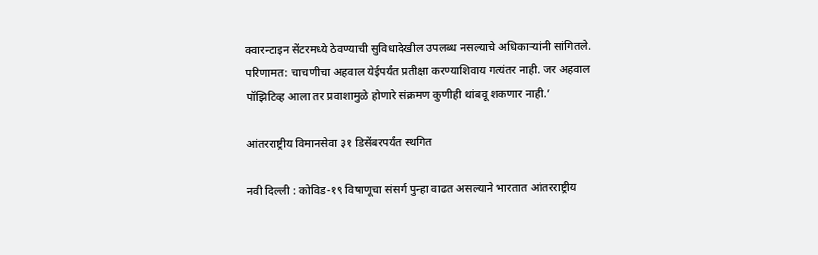क्वारन्टाइन सेंटरमध्ये ठेवण्याची सुविधादेखील उपलब्ध नसल्याचे अधिकाऱ्यांनी सांगितले. परिणामत: चाचणीचा अहवाल येईपर्यंत प्रतीक्षा करण्याशिवाय गत्यंतर नाही. जर अहवाल पॉझिटिव्ह आला तर प्रवाशामुळे होणारे संक्रमण कुणीही थांबवू शकणार नाही.’

आंतरराष्ट्रीय विमानसेवा ३१ डिसेंबरपर्यंत स्थगित

नवी दिल्ली : कोविड-१९ विषाणूचा संसर्ग पुन्हा वाढत असल्याने भारतात आंतरराष्ट्रीय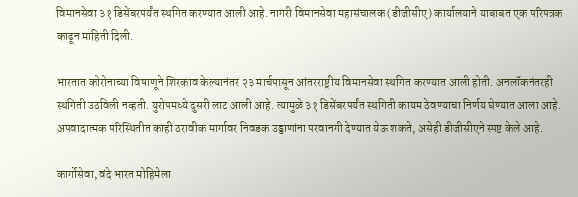विमानसेवा ३१ डिसेंबरपर्यंत स्थगित करण्यात आली आहे. नागरी विमानसेवा महासंचालक (डीजीसीए) कार्यालयाने याबाबत एक परिपत्रक काढून माहिती दिली.

भारतात कोरोनाच्या विषाणूने शिरकाव केल्यानंतर २३ मार्चपासून आंतरराष्ट्रीय विमानसेवा स्थगित करण्यात आली होती. अनलॉकनंतरही स्थगिती उठविली नव्हती. युरोपमध्ये दुसरी लाट आली आहे. त्यामुळे ३१ डिसेंबरपर्यंत स्थगिती कायम ठेवण्याचा निर्णय घेण्यात आला आहे. अपवादात्मक परिस्थितीत काही ठरावीक मार्गावर निवडक उड्डाणांना परवानगी देण्यात येऊ शकते, असेही डीजीसीएने स्पष्ट केले आहे.

कार्गोसेवा, वंदे भारत मोहिमेला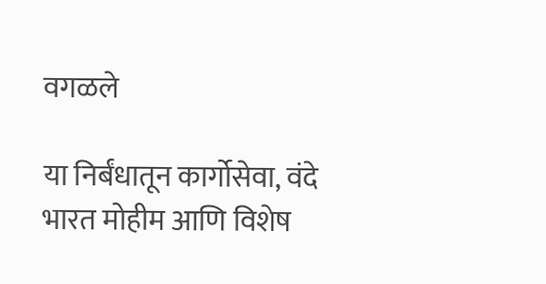वगळले

या निर्बंधातून कार्गोसेवा, वंदे भारत मोहीम आणि विशेष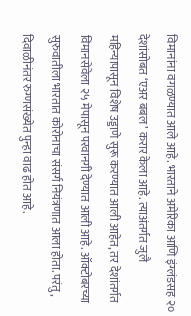विमानांना वगळण्यात आले आहे. भारताने अमेरिका आणि इंग्लंडसह २० देशांसोबत ‘एअर बबल’ करार केला आहे. त्याअंतर्गत जुलै महिन्यापासून विशेष उड्डाणे सुरू करण्यात आली आहेत, तर देशांतर्गत विमानसेवेला २५ मेपासून परवानगी देण्यात आली आहे. ऑक्टोबरच्या सुरुवातीला भारतात कोरोनाचा संसर्ग नियंत्रणात आला होता. परंतु, दिवाळीनंतर रुग्णसंख्येत पुन्हा वाढ होत आहे.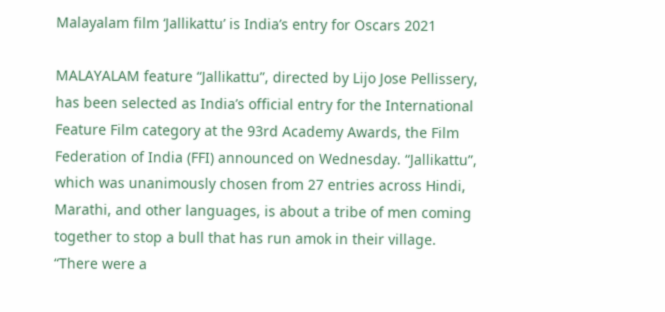Malayalam film ‘Jallikattu’ is India’s entry for Oscars 2021

MALAYALAM feature “Jallikattu”, directed by Lijo Jose Pellissery, has been selected as India’s official entry for the International Feature Film category at the 93rd Academy Awards, the Film Federation of India (FFI) announced on Wednesday. “Jallikattu”, which was unanimously chosen from 27 entries across Hindi, Marathi, and other languages, is about a tribe of men coming together to stop a bull that has run amok in their village. “There were a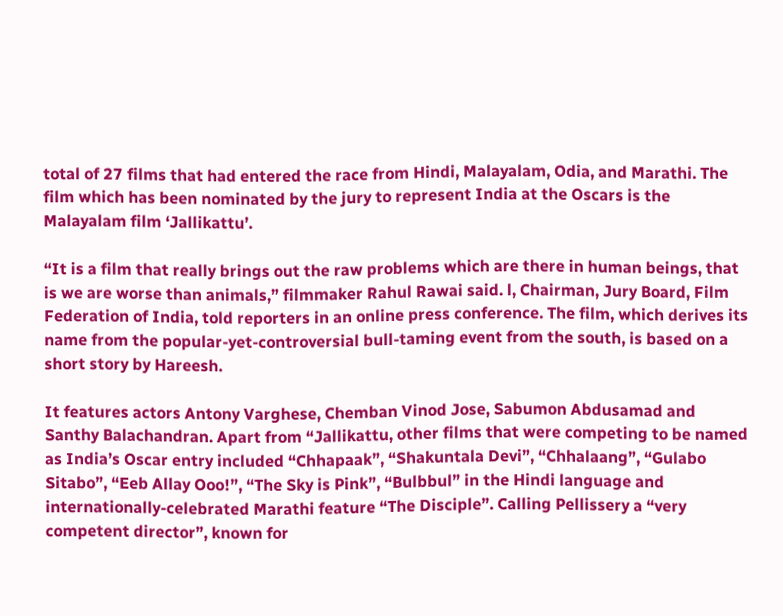total of 27 films that had entered the race from Hindi, Malayalam, Odia, and Marathi. The film which has been nominated by the jury to represent India at the Oscars is the Malayalam film ‘Jallikattu’.

“It is a film that really brings out the raw problems which are there in human beings, that is we are worse than animals,” filmmaker Rahul Rawai said. l, Chairman, Jury Board, Film Federation of India, told reporters in an online press conference. The film, which derives its name from the popular-yet-controversial bull-taming event from the south, is based on a short story by Hareesh.

It features actors Antony Varghese, Chemban Vinod Jose, Sabumon Abdusamad and Santhy Balachandran. Apart from “Jallikattu, other films that were competing to be named as India’s Oscar entry included “Chhapaak”, “Shakuntala Devi”, “Chhalaang”, “Gulabo Sitabo”, “Eeb Allay Ooo!”, “The Sky is Pink”, “Bulbbul” in the Hindi language and internationally-celebrated Marathi feature “The Disciple”. Calling Pellissery a “very competent director”, known for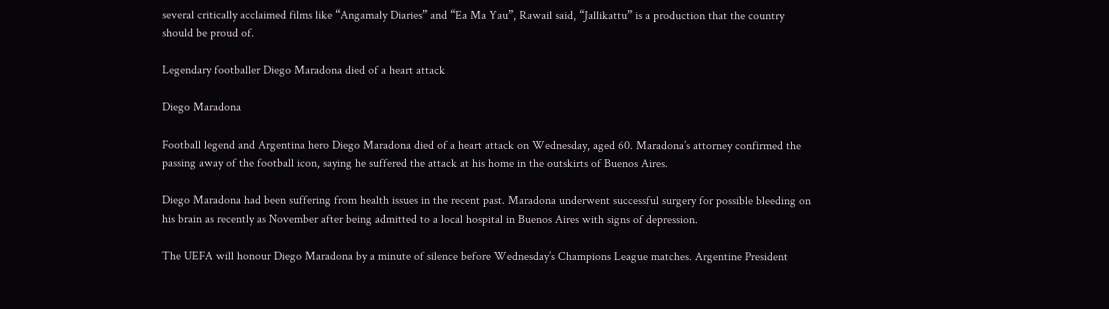several critically acclaimed films like “Angamaly Diaries” and “Ea Ma Yau”, Rawail said, “Jallikattu” is a production that the country should be proud of.

Legendary footballer Diego Maradona died of a heart attack

Diego Maradona

Football legend and Argentina hero Diego Maradona died of a heart attack on Wednesday, aged 60. Maradona’s attorney confirmed the passing away of the football icon, saying he suffered the attack at his home in the outskirts of Buenos Aires.

Diego Maradona had been suffering from health issues in the recent past. Maradona underwent successful surgery for possible bleeding on his brain as recently as November after being admitted to a local hospital in Buenos Aires with signs of depression.

The UEFA will honour Diego Maradona by a minute of silence before Wednesday’s Champions League matches. Argentine President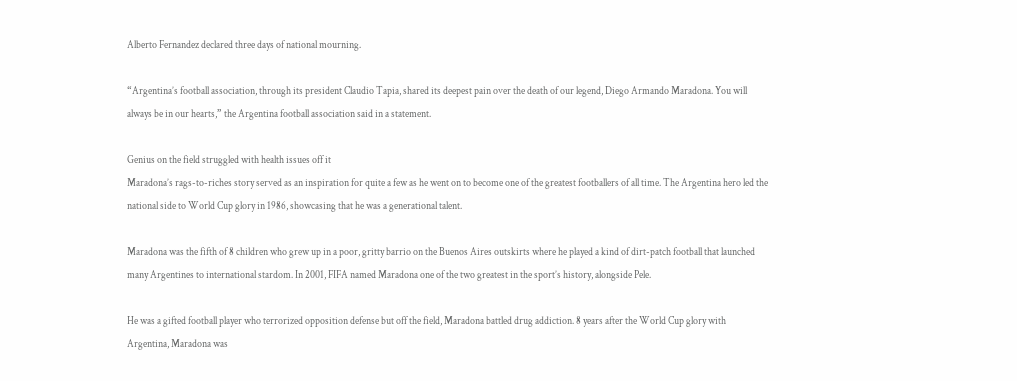Alberto Fernandez declared three days of national mourning.

“Argentina’s football association, through its president Claudio Tapia, shared its deepest pain over the death of our legend, Diego Armando Maradona. You will always be in our hearts,” the Argentina football association said in a statement.

Genius on the field struggled with health issues off it
Maradona’s rags-to-riches story served as an inspiration for quite a few as he went on to become one of the greatest footballers of all time. The Argentina hero led the national side to World Cup glory in 1986, showcasing that he was a generational talent.

Maradona was the fifth of 8 children who grew up in a poor, gritty barrio on the Buenos Aires outskirts where he played a kind of dirt-patch football that launched many Argentines to international stardom. In 2001, FIFA named Maradona one of the two greatest in the sport’s history, alongside Pele.

He was a gifted football player who terrorized opposition defense but off the field, Maradona battled drug addiction. 8 years after the World Cup glory with Argentina, Maradona was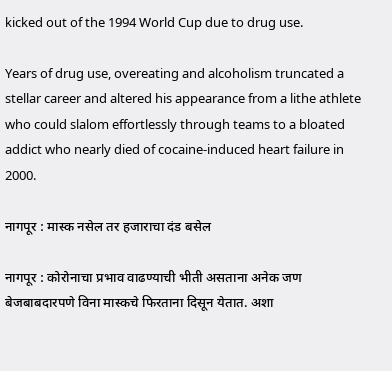kicked out of the 1994 World Cup due to drug use.

Years of drug use, overeating and alcoholism truncated a stellar career and altered his appearance from a lithe athlete who could slalom effortlessly through teams to a bloated addict who nearly died of cocaine-induced heart failure in 2000.

नागपूर : मास्क नसेल तर हजाराचा दंड बसेल

नागपूर : कोरोनाचा प्रभाव वाढण्याची भीती असताना अनेक जण बेजबाबदारपणे विना मास्कचे फिरताना दिसून येतात. अशा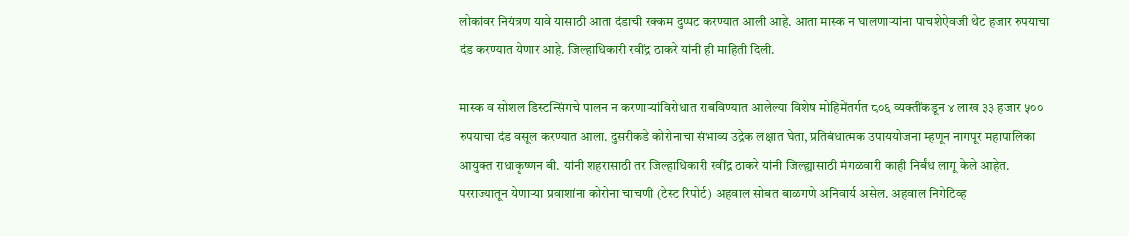लोकांवर नियंत्रण यावे यासाठी आता दंडाची रक्कम दुप्पट करण्यात आली आहे. आता मास्क न घालणाऱ्यांना पाचशेऐवजी थेट हजार रुपयाचा दंड करण्यात येणार आहे. जिल्हाधिकारी रवींद्र ठाकरे यांनी ही माहिती दिली.

मास्क व सोशल डिस्टन्सिंगचे पालन न करणाऱ्यांविरोधात राबविण्यात आलेल्या विशेष मोहिमेंतर्गत ८०६ व्यक्तींकडून ४ लाख ३३ हजार ५०० रुपयाचा दंड वसूल करण्यात आला. दुसरीकडे कोरोनाचा संभाव्य उद्रेक लक्षात घेता, प्रतिबंधात्मक उपाययोजना म्हणून नागपूर महापालिका आयुक्त राधाकृष्णन बी. यांनी शहरासाठी तर जिल्हाधिकारी रवींद्र ठाकरे यांनी जिल्ह्यासाठी मंगळवारी काही निर्बंध लागू केले आहेत. परराज्यातून येणाऱ्या प्रवाशांना कोरोना चाचणी (टेस्ट रिपोर्ट) अहवाल सोबत बाळगणे अनिवार्य असेल. अहवाल निगेटिव्ह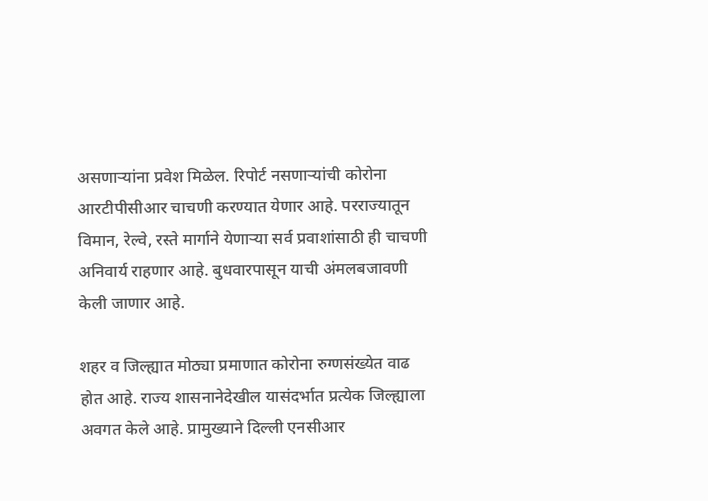असणाऱ्यांना प्रवेश मिळेल. रिपोर्ट नसणाऱ्यांची कोरोना आरटीपीसीआर चाचणी करण्यात येणार आहे. परराज्यातून विमान, रेल्वे, रस्ते मार्गाने येणाऱ्या सर्व प्रवाशांसाठी ही चाचणी अनिवार्य राहणार आहे. बुधवारपासून याची अंमलबजावणी केली जाणार आहे.

शहर व जिल्ह्यात मोठ्या प्रमाणात कोरोना रुग्णसंख्येत वाढ होत आहे. राज्य शासनानेदेखील यासंदर्भात प्रत्येक जिल्ह्याला अवगत केले आहे. प्रामुख्याने दिल्ली एनसीआर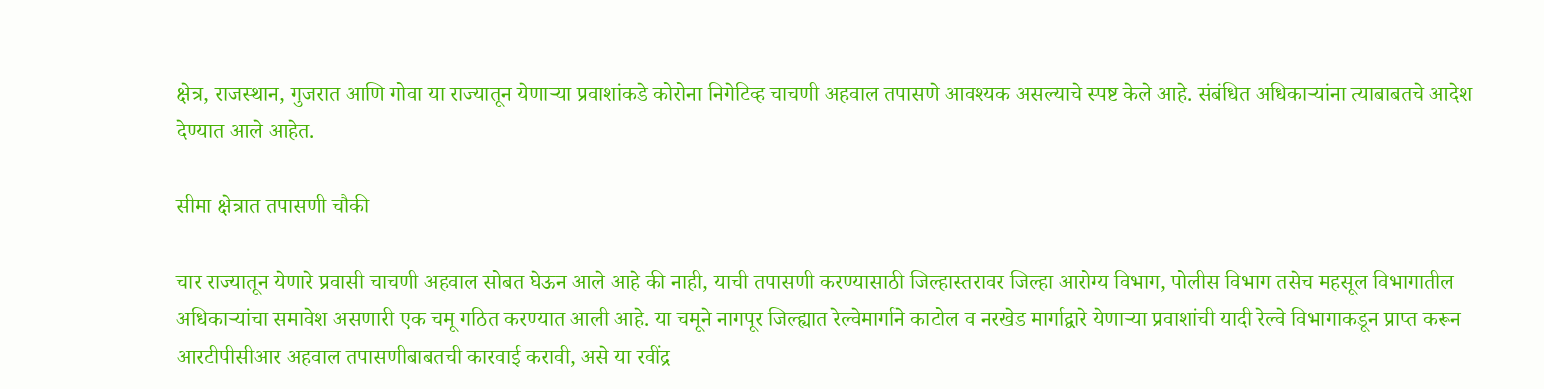क्षेत्र, राजस्थान, गुजरात आणि गोवा या राज्यातून येणाऱ्या प्रवाशांकडे कोरोना निगेटिव्ह चाचणी अहवाल तपासणे आवश्यक असल्याचे स्पष्ट केले आहे. संबंधित अधिकाऱ्यांना त्याबाबतचे आदेश देण्यात आले आहेत.

सीमा क्षेत्रात तपासणी चौकी

चार राज्यातून येणारे प्रवासी चाचणी अहवाल सोबत घेऊन आले आहे की नाही, याची तपासणी करण्यासाठी जिल्हास्तरावर जिल्हा आरोग्य विभाग, पोलीस विभाग तसेच महसूल विभागातील अधिकाऱ्यांचा समावेश असणारी एक चमू गठित करण्यात आली आहे. या चमूने नागपूर जिल्ह्यात रेल्वेमार्गाने काटोल व नरखेड मार्गाद्वारे येणाऱ्या प्रवाशांची यादी रेल्वे विभागाकडून प्राप्त करून आरटीपीसीआर अहवाल तपासणीबाबतची कारवाई करावी, असे या रवींद्र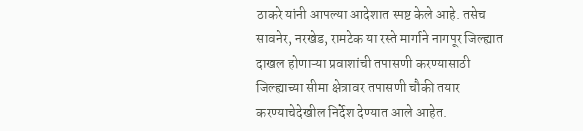ठाकरे यांनी आपल्या आदेशात स्पष्ट केले आहे. तसेच सावनेर, नरखेड, रामटेक या रस्ते मार्गाने नागपूर जिल्ह्यात दाखल होणाऱ्या प्रवाशांची तपासणी करण्यासाठी जिल्ह्याच्या सीमा क्षेत्रावर तपासणी चौकी तयार करण्याचेदेखील निर्देश देण्यात आले आहेत.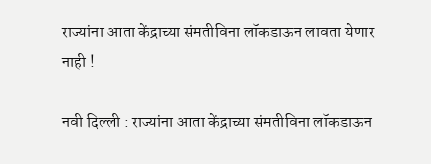राज्यांना आता केंद्राच्या संमतीविना लॉकडाऊन लावता येणार नाही !

नवी दिल्ली : राज्यांना आता केंद्राच्या संमतीविना लॉकडाऊन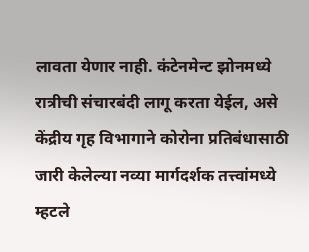लावता येणार नाही. कंटेनमेन्ट झोनमध्ये रात्रीची संचारबंदी लागू करता येईल, असे केंद्रीय गृह विभागाने कोरोना प्रतिबंधासाठी जारी केलेल्या नव्या मार्गदर्शक तत्त्वांमध्ये म्हटले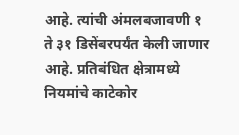आहे. त्यांची अंमलबजावणी १ ते ३१ डिसेंबरपर्यंत केली जाणार आहे. प्रतिबंधित क्षेत्रामध्ये नियमांचे काटेकोर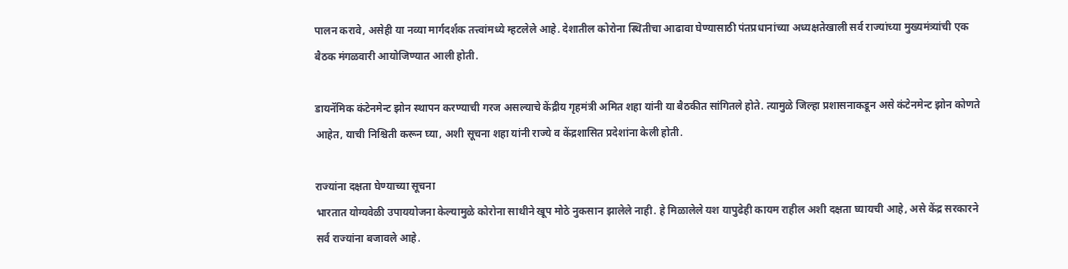पालन करावे, असेही या नव्या मार्गदर्शक तत्त्वांमध्ये म्हटलेले आहे. देशातील कोरोना स्थितीचा आढावा घेण्यासाठी पंतप्रधानांच्या अध्यक्षतेखाली सर्व राज्यांच्या मुख्यमंत्र्यांची एक बैठक मंगळवारी आयोजिण्यात आली होती.

डायनॅमिक कंटेनमेन्ट झोन स्थापन करण्याची गरज असल्याचे केंद्रीय गृहमंत्री अमित शहा यांनी या बैठकीत सांगितले होते. त्यामुळे जिल्हा प्रशासनाकडून असे कंटेनमेन्ट झोन कोणते आहेत, याची निश्चिती करून घ्या, अशी सूचना शहा यांनी राज्ये व केंद्रशासित प्रदेशांना केली होती.

राज्यांना दक्षता घेण्याच्या सूचना
भारतात योग्यवेळी उपाययोजना केल्यामुळे कोरोना साथीने खूप मोठे नुकसान झालेले नाही. हे मिळालेले यश यापुढेही कायम राहील अशी दक्षता घ्यायची आहे, असे केंद्र सरकारने सर्व राज्यांना बजावले आहे.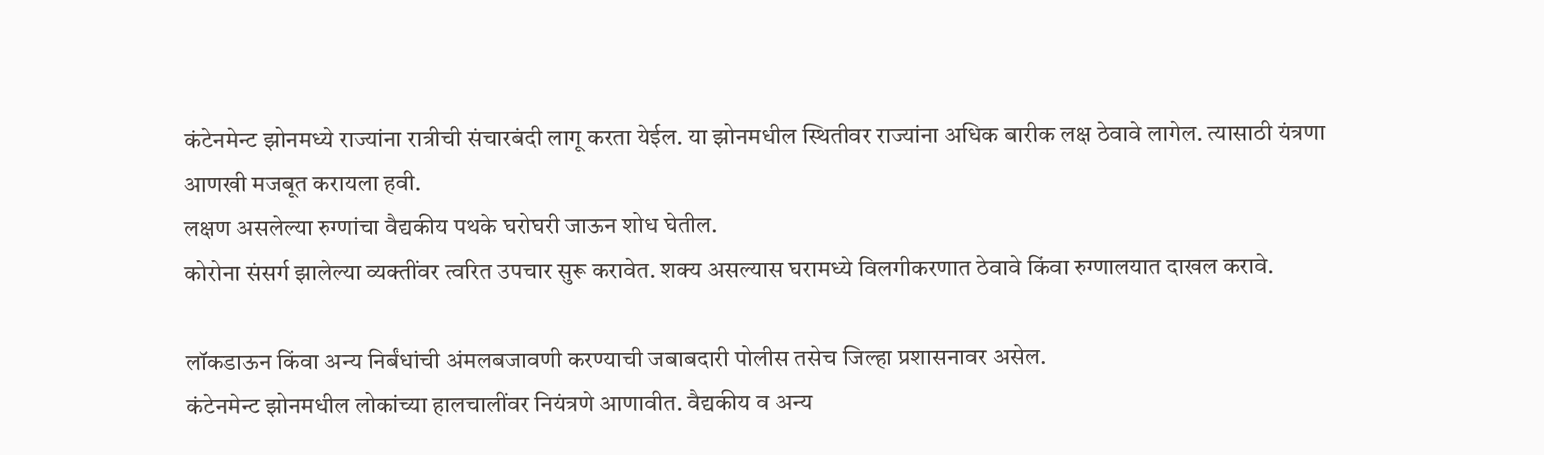कंटेनमेन्ट झोनमध्ये राज्यांना रात्रीची संचारबंदी लागू करता येईल. या झोनमधील स्थितीवर राज्यांना अधिक बारीक लक्ष ठेवावे लागेल. त्यासाठी यंत्रणा आणखी मजबूत करायला हवी.
लक्षण असलेल्या रुग्णांचा वैद्यकीय पथके घरोघरी जाऊन शोध घेतील.
कोरोना संसर्ग झालेल्या व्यक्तींवर त्वरित उपचार सुरू करावेत. शक्य असल्यास घरामध्ये विलगीकरणात ठेवावे किंवा रुग्णालयात दाखल करावे.

लॉकडाऊन किंवा अन्य निर्बंधांची अंमलबजावणी करण्याची जबाबदारी पोलीस तसेच जिल्हा प्रशासनावर असेल.
कंटेनमेन्ट झोनमधील लोकांच्या हालचालींवर नियंत्रणे आणावीत. वैद्यकीय व अन्य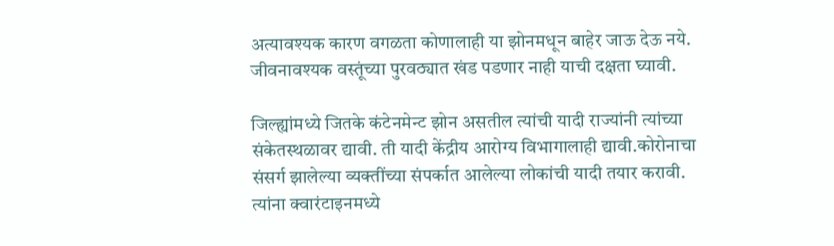अत्यावश्यक कारण वगळता कोणालाही या झोनमधून बाहेर जाऊ देऊ नये. जीवनावश्यक वस्तूंच्या पुरवठ्यात खंड पडणार नाही याची दक्षता घ्यावी.

जिल्ह्यांमध्ये जितके कंटेनमेन्ट झोन असतील त्यांची यादी राज्यांनी त्यांच्या संकेतस्थळावर द्यावी. ती यादी केंद्रीय आरोग्य विभागालाही द्यावी.कोरोनाचा संसर्ग झालेल्या व्यक्तींच्या संपर्कात आलेल्या लोकांची यादी तयार करावी. त्यांना क्वारंटाइनमध्ये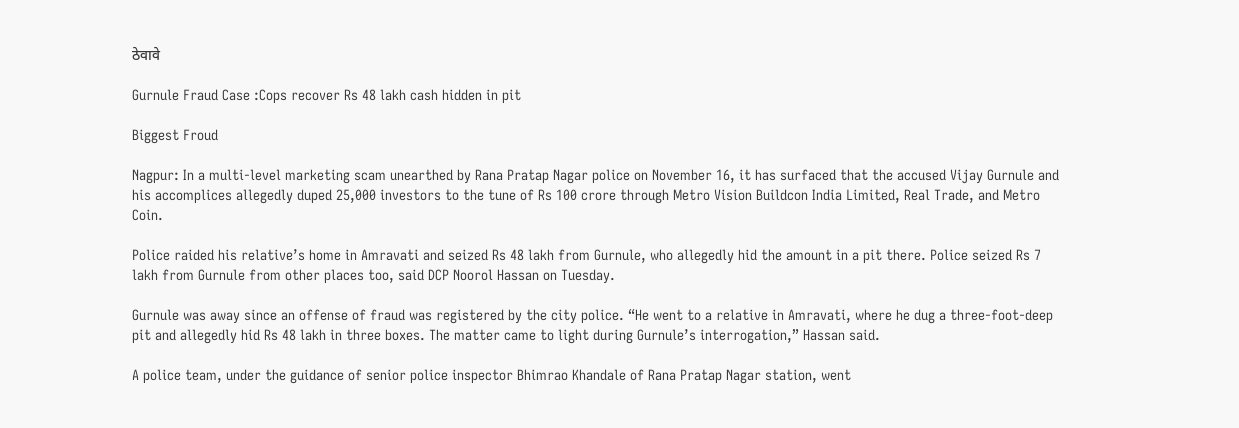ठेवावे

Gurnule Fraud Case :Cops recover Rs 48 lakh cash hidden in pit

Biggest Froud

Nagpur: In a multi-level marketing scam unearthed by Rana Pratap Nagar police on November 16, it has surfaced that the accused Vijay Gurnule and his accomplices allegedly duped 25,000 investors to the tune of Rs 100 crore through Metro Vision Buildcon India Limited, Real Trade, and Metro Coin.

Police raided his relative’s home in Amravati and seized Rs 48 lakh from Gurnule, who allegedly hid the amount in a pit there. Police seized Rs 7 lakh from Gurnule from other places too, said DCP Noorol Hassan on Tuesday.

Gurnule was away since an offense of fraud was registered by the city police. “He went to a relative in Amravati, where he dug a three-foot-deep pit and allegedly hid Rs 48 lakh in three boxes. The matter came to light during Gurnule’s interrogation,” Hassan said.

A police team, under the guidance of senior police inspector Bhimrao Khandale of Rana Pratap Nagar station, went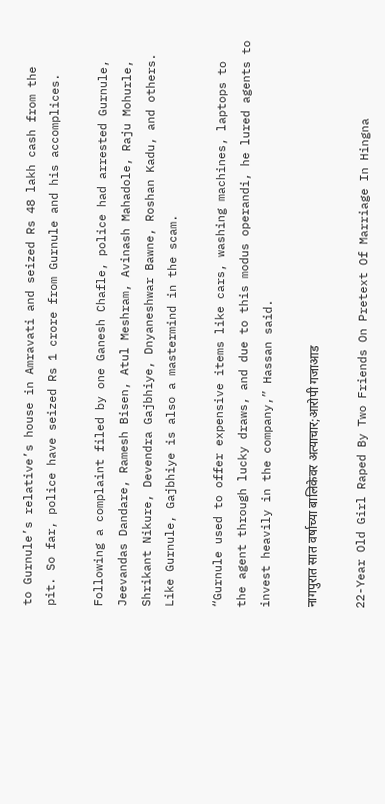to Gurnule’s relative’s house in Amravati and seized Rs 48 lakh cash from the pit. So far, police have seized Rs 1 crore from Gurnule and his accomplices.

Following a complaint filed by one Ganesh Chafle, police had arrested Gurnule, Jeevandas Dandare, Ramesh Bisen, Atul Meshram, Avinash Mahadole, Raju Mohurle, Shrikant Nikure, Devendra Gajbhiye, Dnyaneshwar Bawne, Roshan Kadu, and others. Like Gurnule, Gajbhiye is also a mastermind in the scam.

“Gurnule used to offer expensive items like cars, washing machines, laptops to the agent through lucky draws, and due to this modus operandi, he lured agents to invest heavily in the company,” Hassan said.

नागपुरात सात वर्षाच्या बालिकेवर अत्याचार;आरोपी गजाआड

22-Year Old Girl Raped By Two Friends On Pretext Of Marriage In Hingna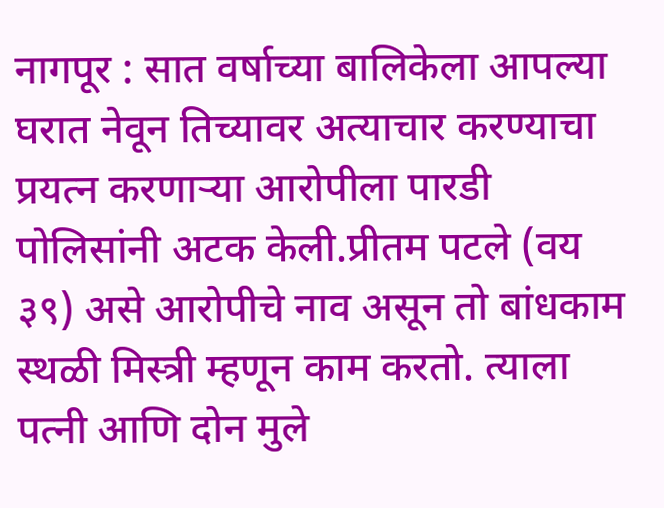नागपूर : सात वर्षाच्या बालिकेला आपल्या घरात नेवून तिच्यावर अत्याचार करण्याचा प्रयत्न करणाऱ्या आरोपीला पारडी पोलिसांनी अटक केली.प्रीतम पटले (वय ३९) असे आरोपीचे नाव असून तो बांधकाम स्थळी मिस्त्री म्हणून काम करतो. त्याला पत्नी आणि दोन मुले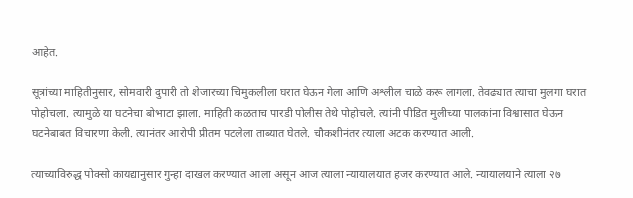आहेत.

सूत्रांच्या माहितीनुसार, सोमवारी दुपारी तो शेजारच्या चिमुकलीला घरात घेऊन गेला आणि अश्लील चाळे करू लागला. तेवढ्यात त्याचा मुलगा घरात पोहोचला. त्यामुळे या घटनेचा बोभाटा झाला. माहिती कळताच पारडी पोलीस तेथे पोहोचले. त्यांनी पीडित मुलीच्या पालकांना विश्वासात घेऊन घटनेबाबत विचारणा केली. त्यानंतर आरोपी प्रीतम पटलेला ताब्यात घेतले. चौकशीनंतर त्याला अटक करण्यात आली.

त्याच्याविरुद्ध पोक्सो कायद्यानुसार गुन्हा दाखल करण्यात आला असून आज त्याला न्यायालयात हजर करण्यात आले. न्यायालयाने त्याला २७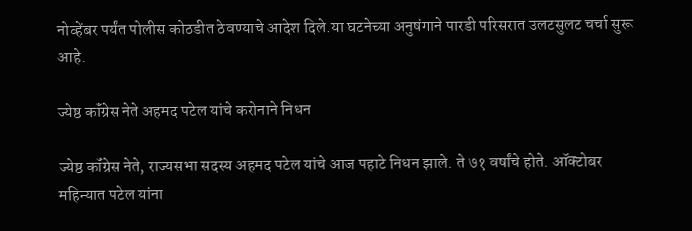नोव्हेंबर पर्यंत पोलीस कोठडीत ठेवण्याचे आदेश दिले.या घटनेच्या अनुषंगाने पारडी परिसरात उलटसुलट चर्चा सुरू आहे.

ज्येष्ठ कॉंग्रेस नेते अहमद पटेल यांचे करोनाने निधन

ज्येष्ठ कॉंग्रेस नेते, राज्यसभा सदस्य अहमद पटेल यांचे आज पहाटे निधन झाले. ते ७१ वर्षांचे होते. ऑक्टोबर महिन्यात पटेल यांना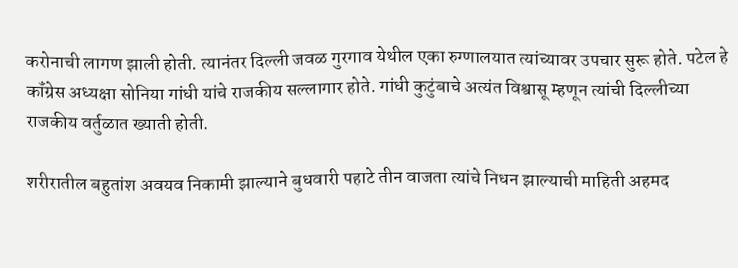करोनाची लागण झाली होती. त्यानंतर दिल्ली जवळ गुरगाव येथील एका रुग्णालयात त्यांच्यावर उपचार सुरू होते. पटेल हे कॉंग्रेस अध्यक्षा सोनिया गांधी यांचे राजकीय सल्लागार होते. गांधी कुटुंबाचे अत्यंत विश्वासू म्हणून त्यांची दिल्लीच्या राजकीय वर्तुळात ख्याती होती.

शरीरातील बहुतांश अवयव निकामी झाल्याने बुधवारी पहाटे तीन वाजता त्यांचे निधन झाल्याची माहिती अहमद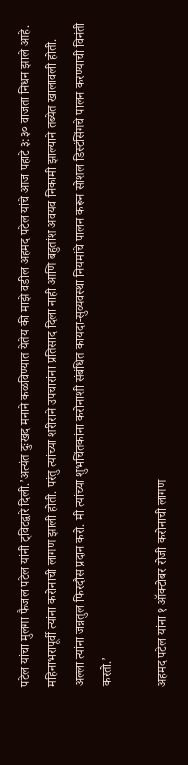पटेल यांचा मुलगा फैजल पटेल यांनी ट्विटद्वारे दिली.’अत्यंत दुःखद मनाने कळविण्यात येतेय की माझे वडील अहमद पटेल यांचे आज पहाटे ३:३० वाजता निधन झाले आहे. महिनाभरापूर्वी त्यांना करोनाची लागण झाली होती. परंतु त्यांच्या शरीराने उपचारांना प्रतिसाद दिला नाही आणि बहुतांश अवयव निकामी झाल्याने तब्येत खालावली होती. अल्ला त्यांना जन्नतुल फिरदौस प्रदान करो. मी त्यांच्या शुभचिंतकांना करोनाशी संबंधित कायदा-सुव्यवस्था नियमांचे पालन करून सोशल डिस्टंसिंगचे पालन करण्याची विनंती करतो.’

अहमद पटेल यांना १ ऑक्टोबर रोजी करोनाची लागण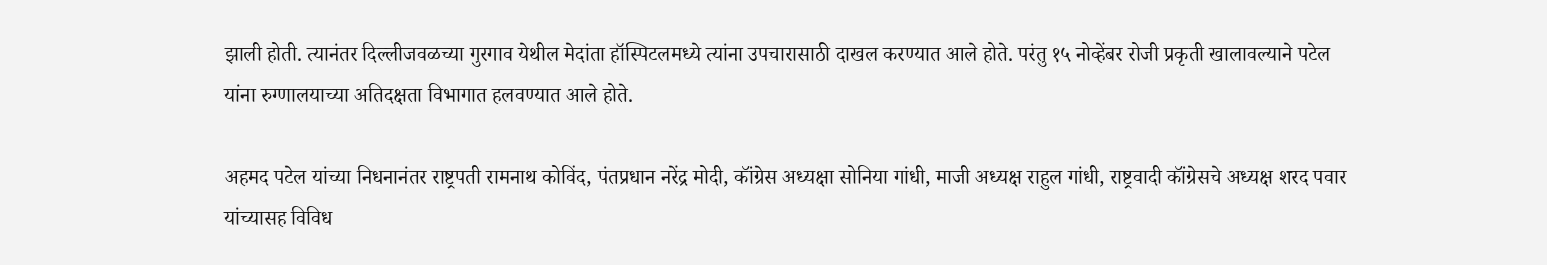झाली होती. त्यानंतर दिल्लीजवळच्या गुरगाव येथील मेदांता हॉस्पिटलमध्ये त्यांना उपचारासाठी दाखल करण्यात आले होते. परंतु १५ नोव्हेंबर रोजी प्रकृती खालावल्याने पटेल यांना रुग्णालयाच्या अतिदक्षता विभागात हलवण्यात आले होते.

अहमद पटेल यांच्या निधनानंतर राष्ट्रपती रामनाथ कोविंद, पंतप्रधान नरेंद्र मोदी, कॉंग्रेस अध्यक्षा सोनिया गांधी, माजी अध्यक्ष राहुल गांधी, राष्ट्रवादी कॉंग्रेसचे अध्यक्ष शरद पवार यांच्यासह विविध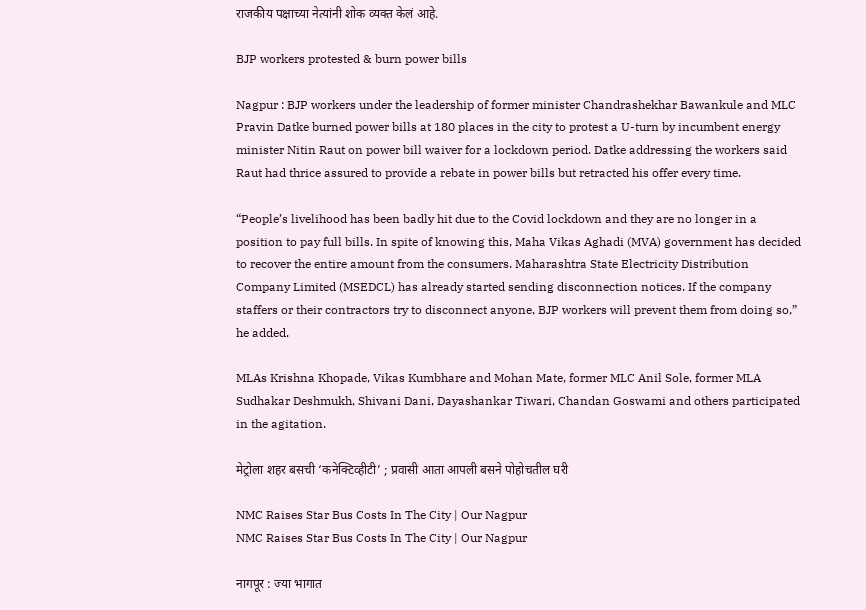राजकीय पक्षाच्या नेत्यांनी शोक व्यक्त केलं आहे.

BJP workers protested & burn power bills

Nagpur : BJP workers under the leadership of former minister Chandrashekhar Bawankule and MLC Pravin Datke burned power bills at 180 places in the city to protest a U-turn by incumbent energy minister Nitin Raut on power bill waiver for a lockdown period. Datke addressing the workers said Raut had thrice assured to provide a rebate in power bills but retracted his offer every time.

“People’s livelihood has been badly hit due to the Covid lockdown and they are no longer in a position to pay full bills. In spite of knowing this, Maha Vikas Aghadi (MVA) government has decided to recover the entire amount from the consumers. Maharashtra State Electricity Distribution Company Limited (MSEDCL) has already started sending disconnection notices. If the company staffers or their contractors try to disconnect anyone, BJP workers will prevent them from doing so,” he added.

MLAs Krishna Khopade, Vikas Kumbhare and Mohan Mate, former MLC Anil Sole, former MLA Sudhakar Deshmukh, Shivani Dani, Dayashankar Tiwari, Chandan Goswami and others participated in the agitation.

मेट्रोला शहर बसची ‘कनेक्टिव्हीटी’ ; प्रवासी आता आपली बसने पोहोचतील घरी

NMC Raises Star Bus Costs In The City | Our Nagpur
NMC Raises Star Bus Costs In The City | Our Nagpur

नागपूर : ज्या भागात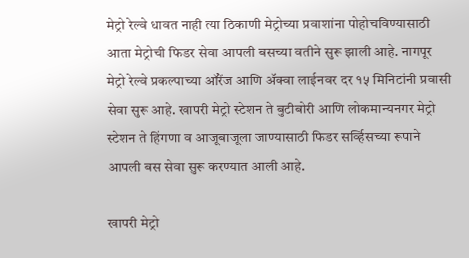मेट्रो रेल्वे धावत नाही त्या ठिकाणी मेट्रोच्या प्रवाशांना पोहोचविण्यासाठी आता मेट्रोची फिडर सेवा आपली बसच्या वतीने सुरू झाली आहे. नागपूर मेट्रो रेल्वे प्रकल्पाच्या ऑरेंज आणि अ‍ॅक्वा लाईनवर दर १५ मिनिटांनी प्रवासी सेवा सुरू आहे. खापरी मेट्रो स्टेशन ते बुटीबोरी आणि लोकमान्यनगर मेट्रो स्टेशन ते हिंगणा व आजूबाजूला जाण्यासाठी फिडर सर्व्हिसच्या रूपाने आपली बस सेवा सुरू करण्यात आली आहे.

खापरी मेट्रो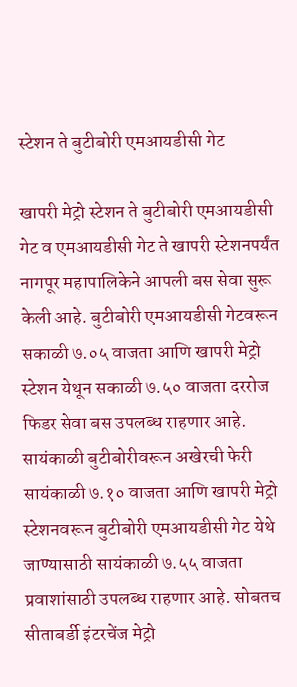स्टेशन ते बुटीबोरी एमआयडीसी गेट

खापरी मेट्रो स्टेशन ते बुटीबोरी एमआयडीसी गेट व एमआयडीसी गेट ते खापरी स्टेशनपर्यंत नागपूर महापालिकेने आपली बस सेवा सुरू केली आहे. बुटीबोरी एमआयडीसी गेटवरून सकाळी ७.०५ वाजता आणि खापरी मेट्रो स्टेशन येथून सकाळी ७.५० वाजता दररोज फिडर सेवा बस उपलब्ध राहणार आहे. सायंकाळी बुटीबोरीवरून अखेरची फेरी सायंकाळी ७.१० वाजता आणि खापरी मेट्रो स्टेशनवरून बुटीबोरी एमआयडीसी गेट येथे जाण्यासाठी सायंकाळी ७.५५ वाजता प्रवाशांसाठी उपलब्ध राहणार आहे. सोबतच सीताबर्डी इंटरचेंज मेट्रो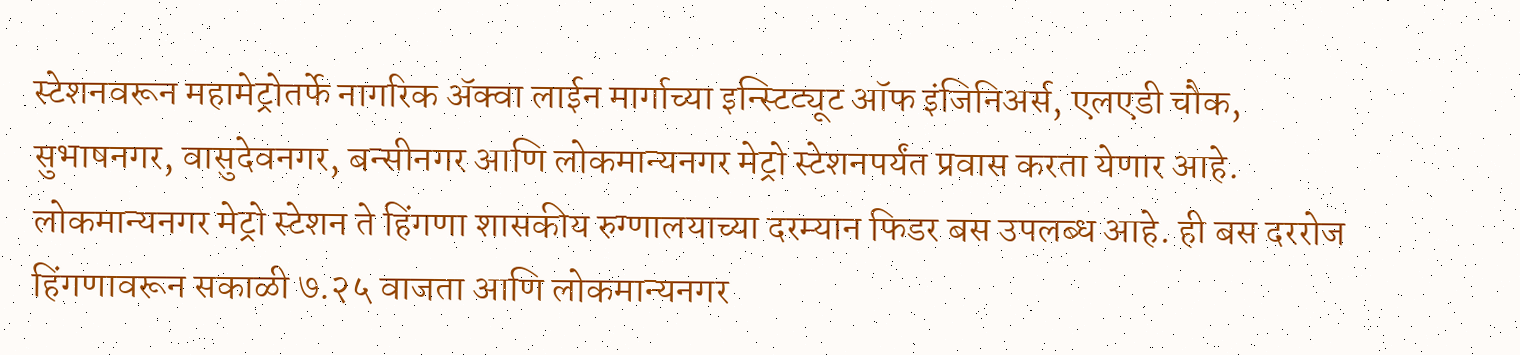स्टेशनवरून महामेट्रोतर्फे नागरिक अ‍ॅक्वा लाईन मार्गाच्या इन्स्टिट्यूट ऑफ इंजिनिअर्स, एलएडी चौक, सुभाषनगर, वासुदेवनगर, बन्सीनगर आणि लोकमान्यनगर मेट्रो स्टेशनपर्यंत प्रवास करता येणार आहे. लोकमान्यनगर मेट्रो स्टेशन ते हिंगणा शासकीय रुग्णालयाच्या दरम्यान फिडर बस उपलब्ध आहे. ही बस दररोज हिंगणावरून सकाळी ७.२५ वाजता आणि लोकमान्यनगर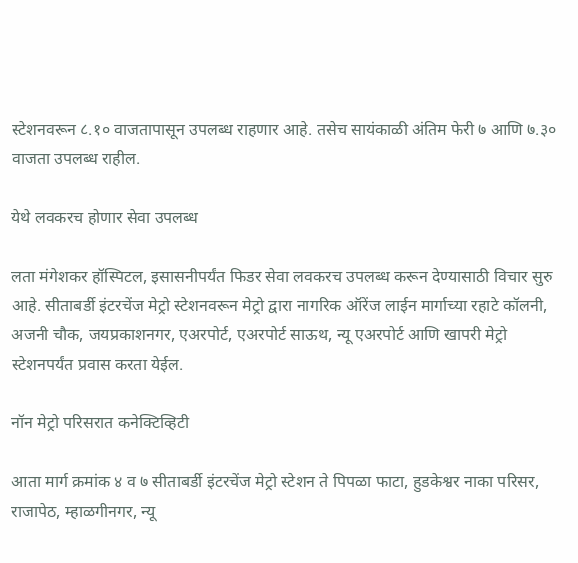स्टेशनवरून ८.१० वाजतापासून उपलब्ध राहणार आहे. तसेच सायंकाळी अंतिम फेरी ७ आणि ७.३० वाजता उपलब्ध राहील.

येथे लवकरच होणार सेवा उपलब्ध

लता मंगेशकर हॉस्पिटल, इसासनीपर्यंत फिडर सेवा लवकरच उपलब्ध करून देण्यासाठी विचार सुरु आहे. सीताबर्डी इंटरचेंज मेट्रो स्टेशनवरून मेट्रो द्वारा नागरिक ऑरेंज लाईन मार्गाच्या रहाटे कॉलनी, अजनी चौक, जयप्रकाशनगर, एअरपोर्ट, एअरपोर्ट साऊथ, न्यू एअरपोर्ट आणि खापरी मेट्रो स्टेशनपर्यंत प्रवास करता येईल.

नॉन मेट्रो परिसरात कनेक्टिव्हिटी

आता मार्ग क्रमांक ४ व ७ सीताबर्डी इंटरचेंज मेट्रो स्टेशन ते पिपळा फाटा, हुडकेश्वर नाका परिसर, राजापेठ, म्हाळगीनगर, न्यू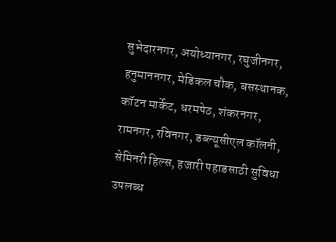सुभेदारनगर, अयोध्यानगर, रघुजीनगर, हनुमाननगर, मेडिकल चौक, बसस्थानक, कॉटन मार्केट, धरमपेठ, शंकरनगर, रामनगर, रविनगर, डब्ल्यूसीएल कॉलनी, सेमिनरी हिल्स, हजारी पहाडसाठी सुविधा उपलब्ध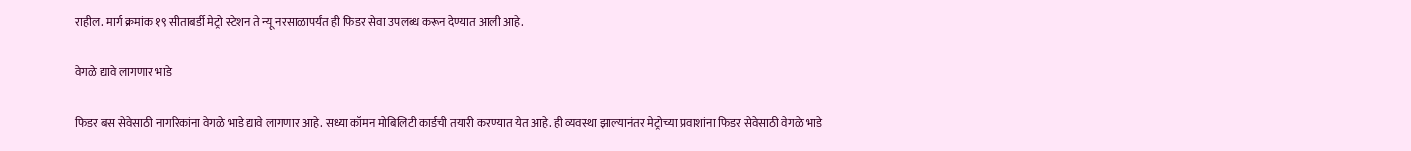राहील. मार्ग क्रमांक १९ सीताबर्डी मेट्रो स्टेशन ते न्यू नरसाळापर्यंत ही फिडर सेवा उपलब्ध करून देण्यात आली आहे.

वेगळे द्यावे लागणार भाडे

फिडर बस सेवेसाठी नागरिकांना वेगळे भाडे द्यावे लागणार आहे. सध्या कॉमन मोबिलिटी कार्डची तयारी करण्यात येत आहे. ही व्यवस्था झाल्यानंतर मेट्रोच्या प्रवाशांना फिडर सेवेसाठी वेगळे भाडे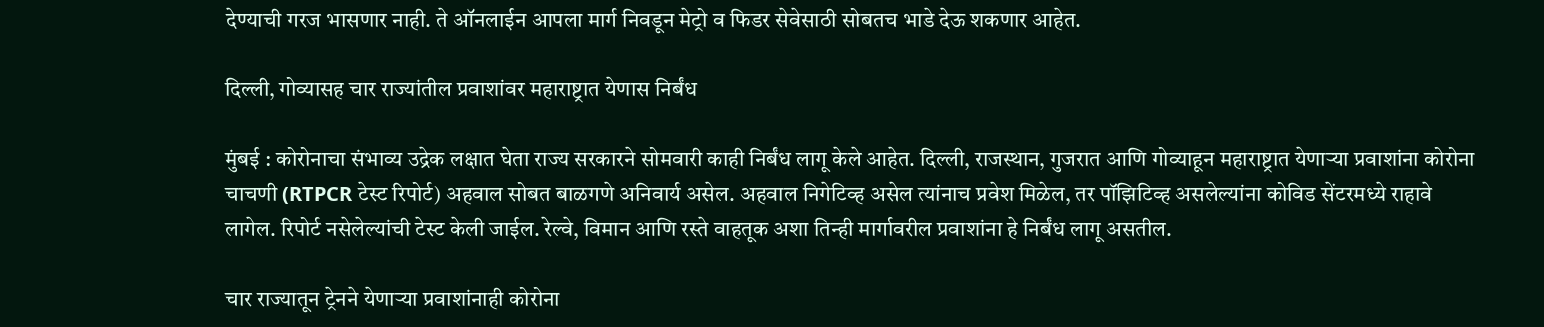देण्याची गरज भासणार नाही. ते ऑनलाईन आपला मार्ग निवडून मेट्रो व फिडर सेवेसाठी सोबतच भाडे देऊ शकणार आहेत.

दिल्ली, गोव्यासह चार राज्यांतील प्रवाशांवर महाराष्ट्रात येणास निर्बंध

मुंबई : कोरोनाचा संभाव्य उद्रेक लक्षात घेता राज्य सरकारने सोमवारी काही निर्बंध लागू केले आहेत. दिल्ली, राजस्थान, गुजरात आणि गोव्याहून महाराष्ट्रात येणाऱ्या प्रवाशांना कोरोना चाचणी (RTPCR टेस्ट रिपोर्ट) अहवाल सोबत बाळगणे अनिवार्य असेल. अहवाल निगेटिव्ह असेल त्यांनाच प्रवेश मिळेल, तर पॉझिटिव्ह असलेल्यांना कोविड सेंटरमध्ये राहावे लागेल. रिपोर्ट नसेलेल्यांची टेस्ट केली जाईल. रेल्वे, विमान आणि रस्ते वाहतूक अशा तिन्ही मार्गावरील प्रवाशांना हे निर्बंध लागू असतील.

चार राज्यातून ट्रेनने येणाऱ्या प्रवाशांनाही कोरोना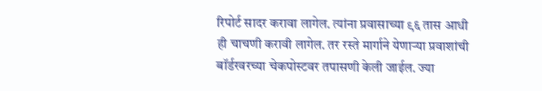रिपोर्ट सादर करावा लागेल. त्यांना प्रवासाच्या ९६ तास आधी ही चाचणी करावी लागेल. तर रस्ते मार्गाने येणाऱ्या प्रवाशांची बॉर्डरवरच्या चेकपोस्टवर तपासणी केली जाईल. ज्या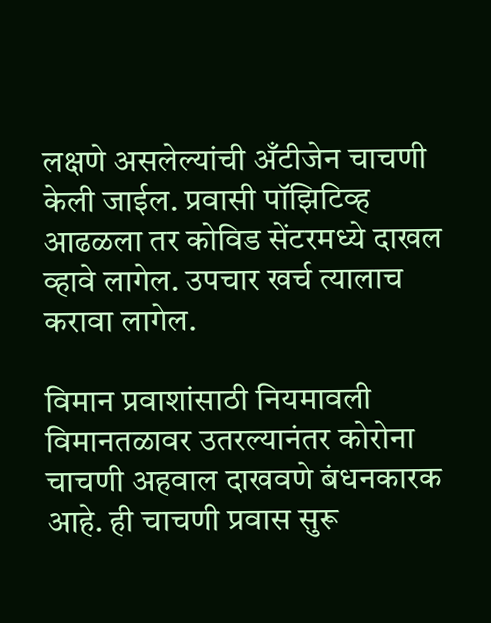लक्षणे असलेल्यांची अँटीजेन चाचणी केली जाईल. प्रवासी पॉझिटिव्ह आढळला तर कोविड सेंटरमध्ये दाखल व्हावे लागेल. उपचार खर्च त्यालाच करावा लागेल.

विमान प्रवाशांसाठी नियमावली
विमानतळावर उतरल्यानंतर कोरोना चाचणी अहवाल दाखवणे बंधनकारक आहे. ही चाचणी प्रवास सुरू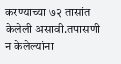करण्याच्या ७२ तासांत केलेली असावी.तपासणी न केलेल्यांना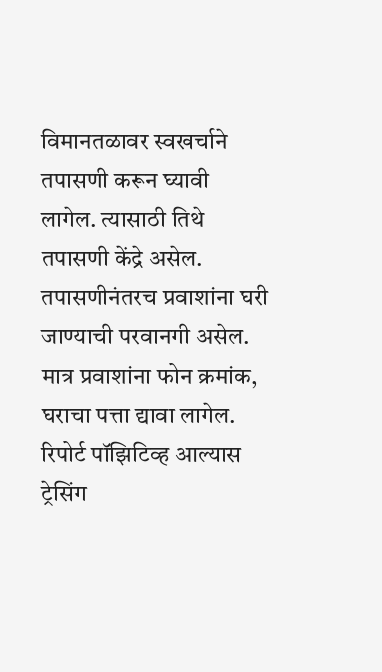विमानतळावर स्वखर्चाने तपासणी करून घ्यावी लागेल. त्यासाठी तिथे तपासणी केंद्रे असेल. तपासणीनंतरच प्रवाशांना घरी जाण्याची परवानगी असेल. मात्र प्रवाशांना फोन क्रमांक, घराचा पत्ता द्यावा लागेल. रिपोर्ट पॉझिटिव्ह आल्यास ट्रेसिंग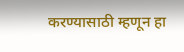करण्यासाठी म्हणून हा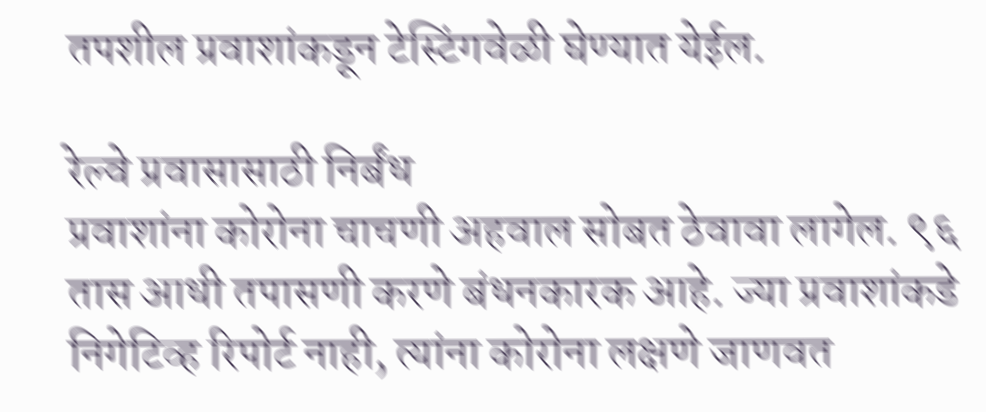तपशील प्रवाशांकडून टेस्टिंगवेळी घेण्यात येईल.

रेल्वे प्रवासासाठी निर्बंध
प्रवाशांना कोरोना चाचणी अहवाल सोबत ठेवावा लागेल. ९६ तास आधी तपासणी करणे बंधनकारक आहे. ज्या प्रवाशांकडे निगेटिव्ह रिपोर्ट नाही, त्यांना कोरोना लक्षणे जाणवत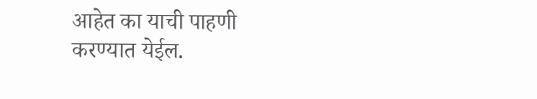आहेत का याची पाहणी करण्यात येईल.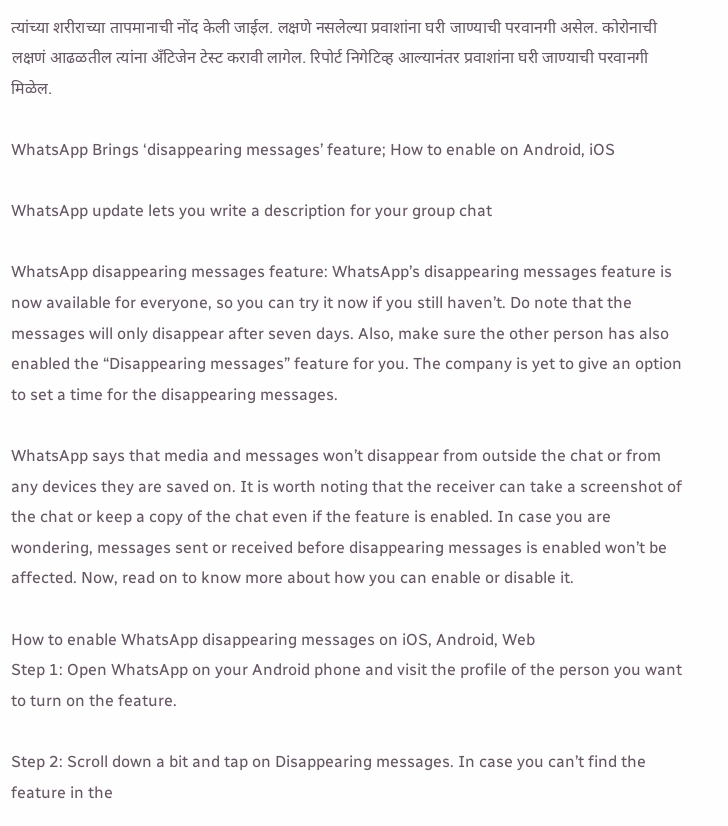त्यांच्या शरीराच्या तापमानाची नोंद केली जाईल. लक्षणे नसलेल्या प्रवाशांना घरी जाण्याची परवानगी असेल. कोरोनाची लक्षणं आढळतील त्यांना अँटिजेन टेस्ट करावी लागेल. रिपोर्ट निगेटिव्ह आल्यानंतर प्रवाशांना घरी जाण्याची परवानगी मिळेल.

WhatsApp Brings ‘disappearing messages’ feature; How to enable on Android, iOS

WhatsApp update lets you write a description for your group chat

WhatsApp disappearing messages feature: WhatsApp’s disappearing messages feature is now available for everyone, so you can try it now if you still haven’t. Do note that the messages will only disappear after seven days. Also, make sure the other person has also enabled the “Disappearing messages” feature for you. The company is yet to give an option to set a time for the disappearing messages.

WhatsApp says that media and messages won’t disappear from outside the chat or from any devices they are saved on. It is worth noting that the receiver can take a screenshot of the chat or keep a copy of the chat even if the feature is enabled. In case you are wondering, messages sent or received before disappearing messages is enabled won’t be affected. Now, read on to know more about how you can enable or disable it.

How to enable WhatsApp disappearing messages on iOS, Android, Web
Step 1: Open WhatsApp on your Android phone and visit the profile of the person you want to turn on the feature.

Step 2: Scroll down a bit and tap on Disappearing messages. In case you can’t find the feature in the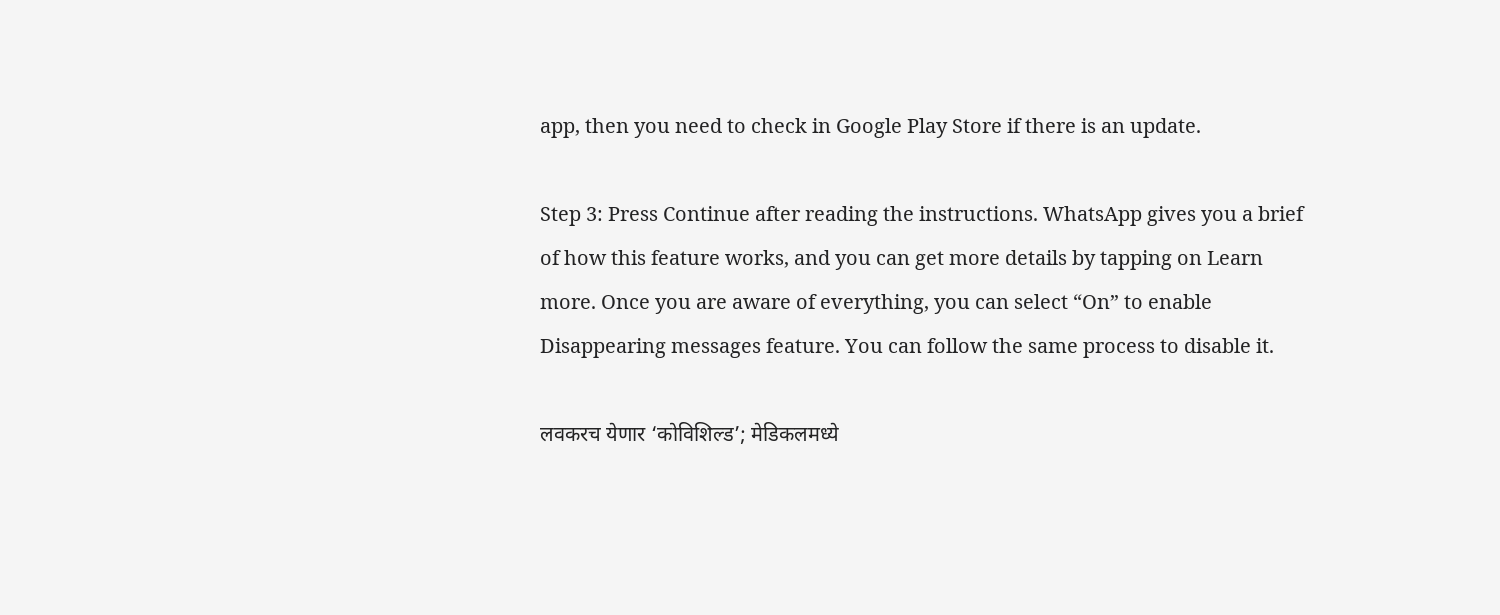app, then you need to check in Google Play Store if there is an update.

Step 3: Press Continue after reading the instructions. WhatsApp gives you a brief of how this feature works, and you can get more details by tapping on Learn more. Once you are aware of everything, you can select “On” to enable Disappearing messages feature. You can follow the same process to disable it.

लवकरच येणार ‘कोविशिल्ड’; मेडिकलमध्ये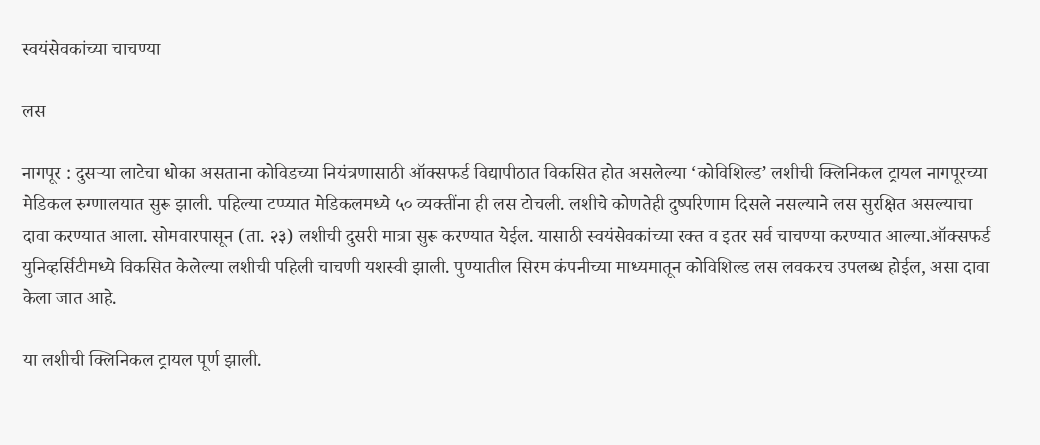स्वयंसेवकांच्या चाचण्या

लस

नागपूर : दुसऱ्या लाटेचा धोका असताना कोविडच्या नियंत्रणासाठी ऑक्सफर्ड विद्यापीठात विकसित होत असलेल्या ‘कोविशिल्ड’ लशीची क्‍लिनिकल ट्रायल नागपूरच्या मेडिकल रुग्णालयात सुरू झाली. पहिल्या टप्प्यात मेडिकलमध्ये ५० व्यक्तींना ही लस टोचली. लशीचे कोणतेही दुष्परिणाम दिसले नसल्याने लस सुरक्षित असल्याचा दावा करण्यात आला. सोमवारपासून (ता. २३) लशीची दुसरी मात्रा सुरू करण्यात येईल. यासाठी स्वयंसेवकांच्या रक्त व इतर सर्व चाचण्या करण्यात आल्या.ऑक्सफर्ड युनिव्हर्सिटीमध्ये विकसित केलेल्या लशीची पहिली चाचणी यशस्वी झाली. पुण्यातील सिरम कंपनीच्या माध्यमातून कोविशिल्ड लस लवकरच उपलब्ध होईल, असा दावा केला जात आहे.

या लशीची क्लिनिकल ट्रायल पूर्ण झाली.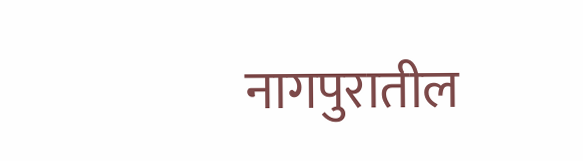नागपुरातील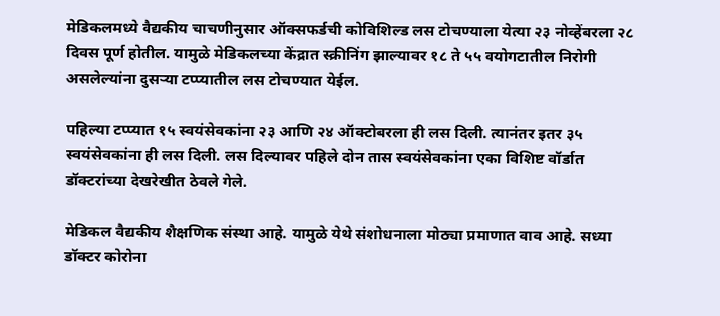मेडिकलमध्ये वैद्यकीय चाचणीनुसार ऑक्सफर्डची कोविशिल्ड लस टोचण्याला येत्या २३ नोव्हेंबरला २८ दिवस पूर्ण होतील. यामुळे मेडिकलच्या केंद्रात स्क्रीनिंग झाल्यावर १८ ते ५५ वयोगटातील निरोगी असलेल्यांना दुसऱ्या टप्प्यातील लस टोचण्यात येईल.

पहिल्या टप्प्यात १५ स्वयंसेवकांना २३ आणि २४ ऑक्टोबरला ही लस दिली. त्यानंतर इतर ३५ स्वयंसेवकांना ही लस दिली. लस दिल्यावर पहिले दोन तास स्वयंसेवकांना एका विशिष्ट वॉर्डात डॉक्टरांच्या देखरेखीत ठेवले गेले.

मेडिकल वैद्यकीय शैक्षणिक संस्था आहे. यामुळे येथे संशोधनाला मोठ्या प्रमाणात वाव आहे. सध्या डॉक्टर कोरोना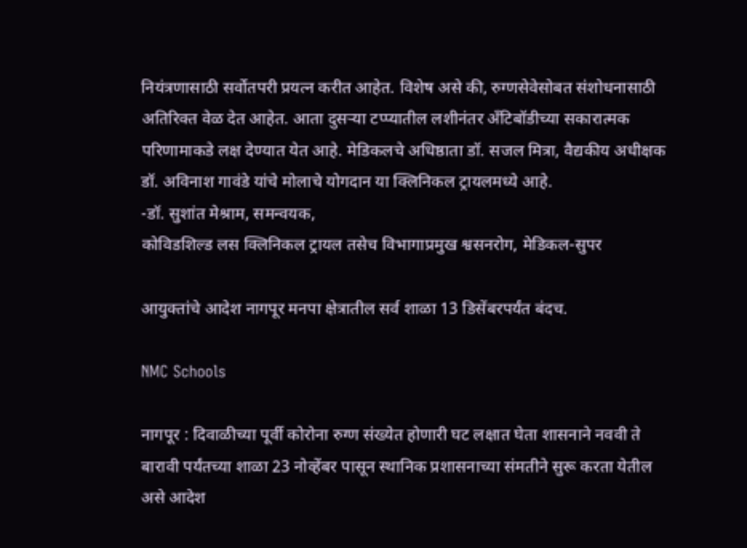नियंत्रणासाठी सर्वोतपरी प्रयत्न करीत आहेत. विशेष असे की, रुग्णसेवेसोबत संशोधनासाठी अतिरिक्त वेळ देत आहेत. आता दुसऱ्या टप्प्यातील लशीनंतर अँटिबॉडीच्या सकारात्मक परिणामाकडे लक्ष देण्यात येत आहे. मेडिकलचे अधिष्ठाता डॉ. सजल मित्रा, वैद्यकीय अधीक्षक डॉ. अविनाश गावंडे यांचे मोलाचे योगदान या क्लिनिकल ट्रायलमध्ये आहे.
-डॉ. सुशांत मेश्राम, समन्वयक,
कोविडशिल्ड लस क्लिनिकल ट्रायल तसेच विभागाप्रमुख श्वसनरोग, मेडिकल-सुपर

आयुक्तांचे आदेश नागपूर मनपा क्षेत्रातील सर्व शाळा 13 डिसेंबरपर्यंत बंदच.

NMC Schools

नागपूर : दिवाळीच्या पूर्वी कोरोना रुग्ण संख्येत होणारी घट लक्षात घेता शासनाने नववी ते बारावी पर्यंतच्या शाळा 23 नोव्हेंबर पासून स्थानिक प्रशासनाच्या संमतीने सुरू करता येतील असे आदेश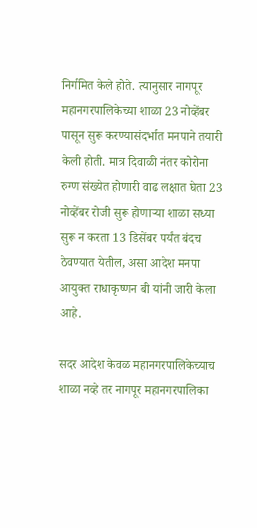निर्गमित केले होते. त्यानुसार नागपूर महानगरपालिकेच्या शाळा 23 नोव्हेंबर पासून सुरू करण्यासंदर्भात मनपाने तयारी केली होती. मात्र दिवाळी नंतर कोरोना रुग्ण संख्येत होणारी वाढ लक्षात घेता 23 नोव्हेंबर रोजी सुरू होणाऱ्या शाळा सध्या सुरू न करता 13 डिसेंबर पर्यंत बंदच ठेवण्यात येतील, असा आदेश मनपा आयुक्त राधाकृष्णन बी यांनी जारी केला आहे.

सदर आदेश केवळ महानगरपालिकेच्याच शाळा नव्हे तर नागपूर महानगरपालिका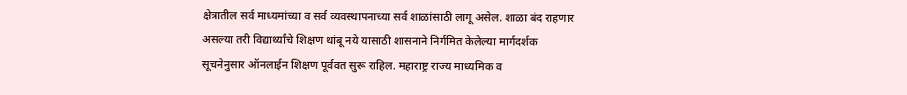क्षेत्रातील सर्व माध्यमांच्या व सर्व व्यवस्थापनाच्या सर्व शाळांसाठी लागू असेल. शाळा बंद राहणार असल्या तरी विद्यार्थ्यांचे शिक्षण थांबू नये यासाठी शासनाने निर्गमित केलेल्या मार्गदर्शक सूचनेनुसार ऑनलाईन शिक्षण पूर्ववत सुरू राहिल. महाराष्ट्र राज्य माध्यमिक व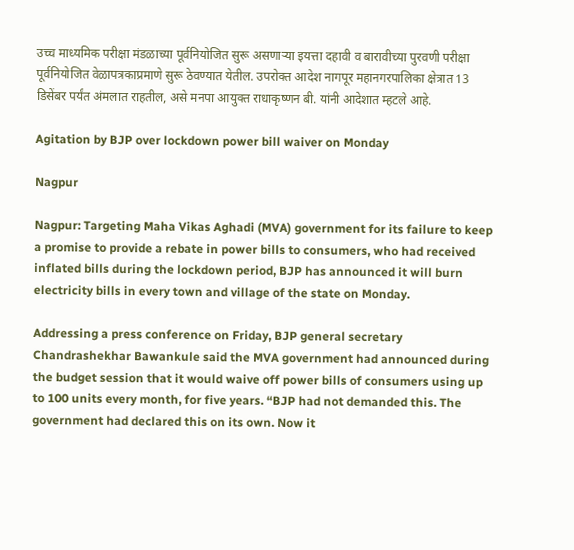उच्च माध्यमिक परीक्षा मंडळाच्या पूर्वनियोजित सुरू असणाऱ्या इयत्ता दहावी व बारावीच्या पुरवणी परीक्षा पूर्वनियोजित वेळापत्रकाप्रमाणे सुरू ठेवण्यात येतील. उपरोक्त आदेश नागपूर महानगरपालिका क्षेत्रात 13 डिसेंबर पर्यंत अंमलात राहतील, असे मनपा आयुक्त राधाकृष्णन बी. यांनी आदेशात म्हटले आहे.

Agitation by BJP over lockdown power bill waiver on Monday

Nagpur

Nagpur: Targeting Maha Vikas Aghadi (MVA) government for its failure to keep a promise to provide a rebate in power bills to consumers, who had received inflated bills during the lockdown period, BJP has announced it will burn electricity bills in every town and village of the state on Monday.

Addressing a press conference on Friday, BJP general secretary Chandrashekhar Bawankule said the MVA government had announced during the budget session that it would waive off power bills of consumers using up to 100 units every month, for five years. “BJP had not demanded this. The government had declared this on its own. Now it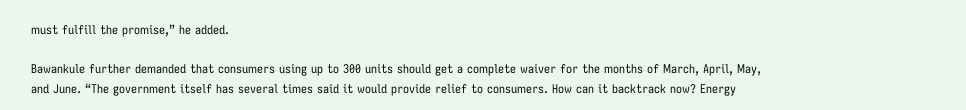must fulfill the promise,” he added.

Bawankule further demanded that consumers using up to 300 units should get a complete waiver for the months of March, April, May, and June. “The government itself has several times said it would provide relief to consumers. How can it backtrack now? Energy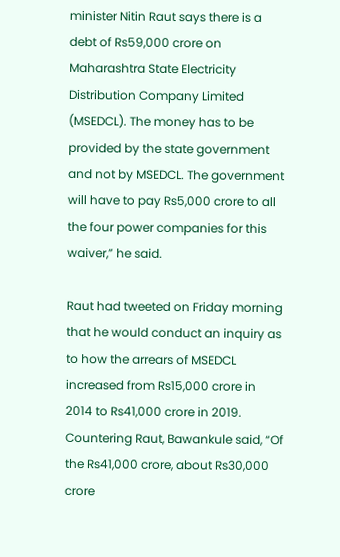minister Nitin Raut says there is a debt of Rs59,000 crore on Maharashtra State Electricity Distribution Company Limited (MSEDCL). The money has to be provided by the state government and not by MSEDCL. The government will have to pay Rs5,000 crore to all the four power companies for this waiver,” he said.

Raut had tweeted on Friday morning that he would conduct an inquiry as to how the arrears of MSEDCL increased from Rs15,000 crore in 2014 to Rs41,000 crore in 2019. Countering Raut, Bawankule said, “Of the Rs41,000 crore, about Rs30,000 crore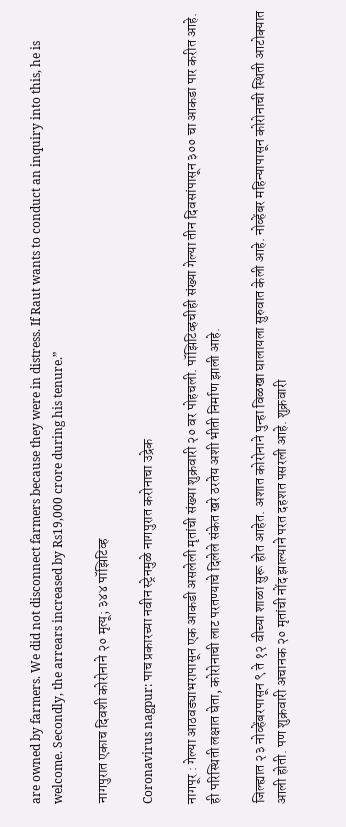are owned by farmers. We did not disconnect farmers because they were in distress. If Raut wants to conduct an inquiry into this, he is welcome. Secondly, the arrears increased by Rs19,000 crore during his tenure.”

नागपुरात एकाच दिवशी कोरोनाने २० मृत्यू; ३४४ पॉझिटिव्ह

Coronavirus nagpur: पाच प्रकारच्या नवीन स्ट्रेनमुळे नागपुरात करोनाचा उद्रेक

नागपूर : गेल्या आठवड्याभरापासून एक आकडी असलेली मृतांची संख्या शुक्रवारी २० वर पोहचली. पॉझिटिव्हचीही संख्या गेल्या तीन दिवसांपासून ३०० चा आकडा पार करीत आहे. ही परिस्थिती लक्षात घेता, कोरोनाची लाट परतण्याचे दिलेले संकेत खरे ठरतेय अशी भीती निर्माण झाली आहे.

जिल्ह्यात २३ नोव्हेंबरपासून ९ ते १२ वीच्या शाळा सुरू होत आहेत. अशात कोरोनाने पुन्हा विळखा घालायला सुरुवात केली आहे. नोव्हेंबर महिन्यापासून कोरोनाची स्थिती आटोक्यात आली होती. पण शुक्रवारी अचानक २० मृतांची नोंद झाल्याने परत दहशत पसरली आहे. शुक्रवारी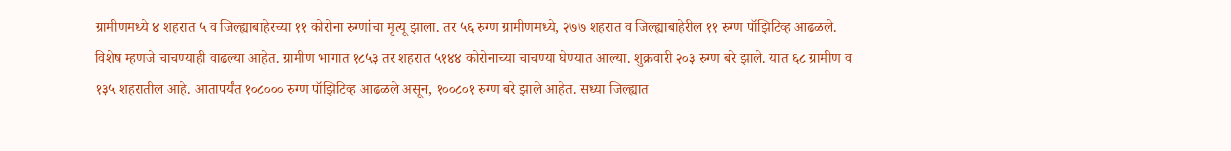ग्रामीणमध्ये ४ शहरात ५ व जिल्ह्याबाहेरच्या ११ कोरोना रुग्णांचा मृत्यू झाला. तर ५६ रुग्ण ग्रामीणमध्ये, २७७ शहरात व जिल्ह्याबाहेरील ११ रुग्ण पॉझिटिव्ह आढळले. विशेष म्हणजे चाचण्याही वाढल्या आहेत. ग्रामीण भागात १८५३ तर शहरात ५१४४ कोरोनाच्या चाचण्या घेण्यात आल्या. शुक्रवारी २०३ रुग्ण बरे झाले. यात ६८ ग्रामीण व १३५ शहरातील आहे. आतापर्यंत १०८००० रुग्ण पॉझिटिव्ह आढळले असून, १००८०१ रुग्ण बरे झाले आहेत. सध्या जिल्ह्यात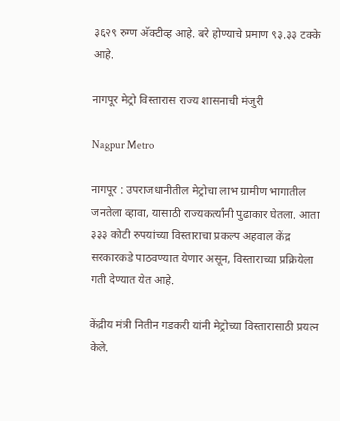३६२९ रुग्ण अ‍ॅक्टीव्ह आहे. बरे होण्याचे प्रमाण ९३.३३ टक्के आहे.

नागपूर मेट्रो विस्तारास राज्य शासनाची मंजुरी

Nagpur Metro

नागपूर : उपराजधानीतील मेट्रोचा लाभ ग्रामीण भागातील जनतेला व्हावा, यासाठी राज्यकर्त्यांनी पुढाकार घेतला. आता ३३३ कोटी रुपयांच्या विस्ताराचा प्रकल्प अहवाल केंद्र सरकारकडे पाठवण्यात येणार असून, विस्ताराच्या प्रक्रियेला गती देण्यात येत आहे.

केंद्रीय मंत्री नितीन गडकरी यांनी मेट्रोच्या विस्तारासाठी प्रयत्न केले.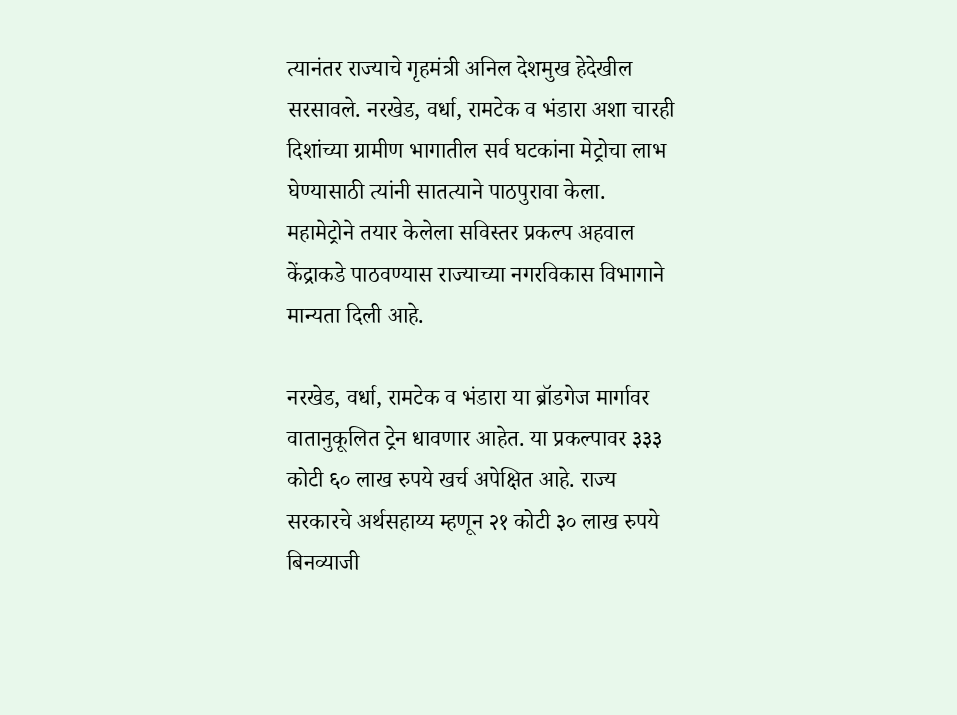त्यानंतर राज्याचे गृहमंत्री अनिल देशमुख हेदेखील सरसावले. नरखेड, वर्धा, रामटेक व भंडारा अशा चारही दिशांच्या ग्रामीण भागातील सर्व घटकांना मेट्रोचा लाभ घेण्यासाठी त्यांनी सातत्याने पाठपुरावा केला. महामेट्रोने तयार केलेला सविस्तर प्रकल्प अहवाल केंद्राकडे पाठवण्यास राज्याच्या नगरविकास विभागाने मान्यता दिली आहे.

नरखेड, वर्धा, रामटेक व भंडारा या ब्रॉडगेज मार्गावर वातानुकूलित ट्रेन धावणार आहेत. या प्रकल्पावर ३३३ कोटी ६० लाख रुपये खर्च अपेक्षित आहे. राज्य सरकारचे अर्थसहाय्य म्हणून २१ कोटी ३० लाख रुपये बिनव्याजी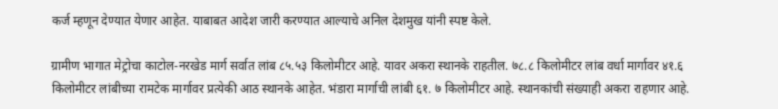कर्ज म्हणून देण्यात येणार आहेत. याबाबत आदेश जारी करण्यात आल्याचे अनिल देशमुख यांनी स्पष्ट केले.

ग्रामीण भागात मेट्रोचा काटोल-नरखेड मार्ग सर्वात लांब ८५.५३ किलोमीटर आहे. यावर अकरा स्थानके राहतील. ७८.८ किलोमीटर लांब वर्धा मार्गावर ४१.६ किलोमीटर लांबीच्या रामटेक मार्गावर प्रत्येकी आठ स्थानके आहेत. भंडारा मार्गाची लांबी ६१. ७ किलोमीटर आहे. स्थानकांची संख्याही अकरा राहणार आहे.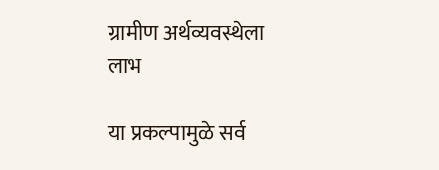ग्रामीण अर्थव्यवस्थेला लाभ

या प्रकल्पामुळे सर्व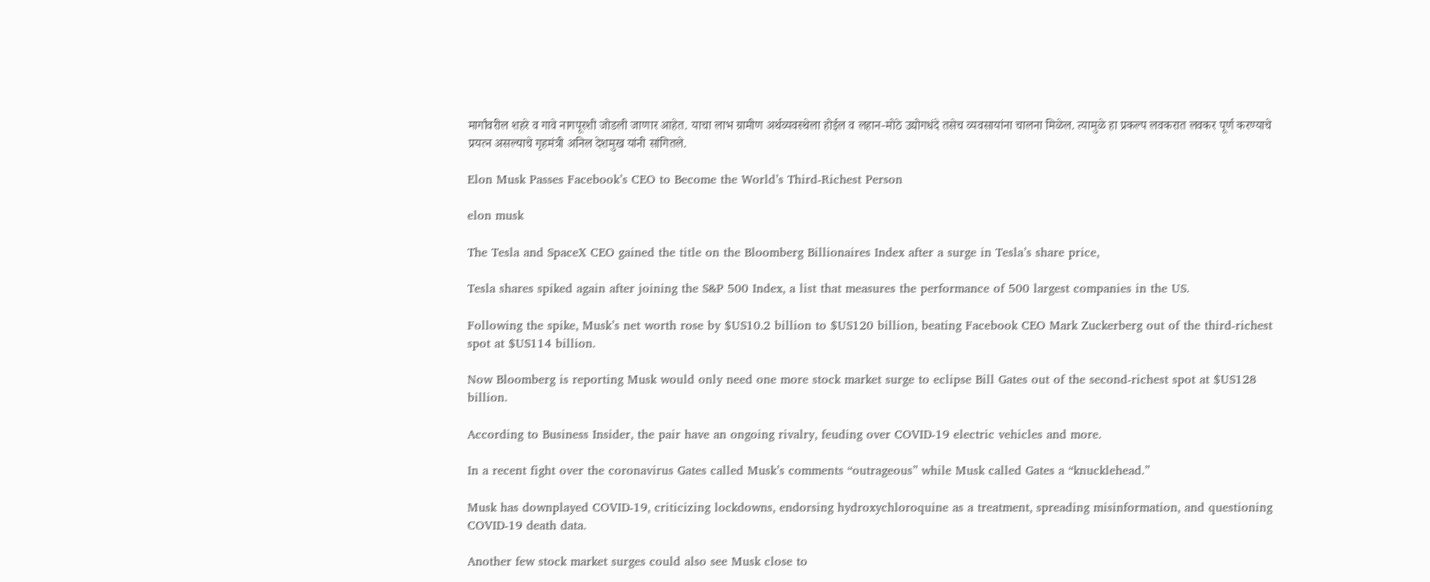मार्गांवरील शहरे व गावे नागपूरशी जोडली जाणार आहेत. याचा लाभ ग्रामीण अर्थव्यवस्थेला होईल व लहान-मोठे उद्योगधंदे तसेच व्यवसायांना चालना मिळेल. त्यामुळे हा प्रकल्प लवकरात लवकर पूर्ण करण्याचे प्रयत्न असल्याचे गृहमंत्री अनिल देशमुख यांनी सांगितले.

Elon Musk Passes Facebook’s CEO to Become the World’s Third-Richest Person

elon musk

The Tesla and SpaceX CEO gained the title on the Bloomberg Billionaires Index after a surge in Tesla’s share price,

Tesla shares spiked again after joining the S&P 500 Index, a list that measures the performance of 500 largest companies in the US.

Following the spike, Musk’s net worth rose by $US10.2 billion to $US120 billion, beating Facebook CEO Mark Zuckerberg out of the third-richest spot at $US114 billion.

Now Bloomberg is reporting Musk would only need one more stock market surge to eclipse Bill Gates out of the second-richest spot at $US128 billion.

According to Business Insider, the pair have an ongoing rivalry, feuding over COVID-19 electric vehicles and more.

In a recent fight over the coronavirus Gates called Musk’s comments “outrageous” while Musk called Gates a “knucklehead.”

Musk has downplayed COVID-19, criticizing lockdowns, endorsing hydroxychloroquine as a treatment, spreading misinformation, and questioning COVID-19 death data.

Another few stock market surges could also see Musk close to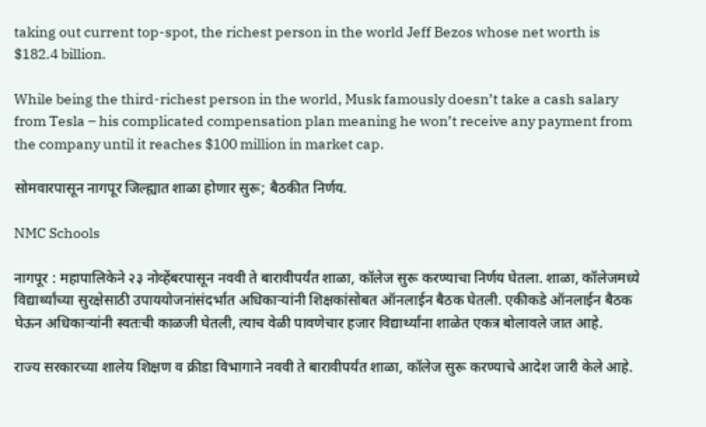taking out current top-spot, the richest person in the world Jeff Bezos whose net worth is $182.4 billion.

While being the third-richest person in the world, Musk famously doesn’t take a cash salary from Tesla – his complicated compensation plan meaning he won’t receive any payment from the company until it reaches $100 million in market cap.

सोमवारपासून नागपूर जिल्ह्यात शाळा होणार सुरू; बैठकीत निर्णय.

NMC Schools

नागपूर : महापालिकेने २३ नोव्हेंबरपासून नववी ते बारावीपर्यंत शाळा, कॉलेज सुरू करण्याचा निर्णय घेतला. शाळा, कॉलेजमध्ये विद्यार्थ्यांच्या सुरक्षेसाठी उपाययोजनांसंदर्भात अधिकाऱ्यांनी शिक्षकांसोबत ऑनलाईन बैठक घेतली. एकीकडे ऑनलाईन बैठक घेऊन अधिकाऱ्यांनी स्वतःची काळजी घेतली, त्याच वेळी पावणेचार हजार विद्यार्थ्यांना शाळेत एकत्र बोलावले जात आहे.

राज्य सरकारच्या शालेय शिक्षण व क्रीडा विभागाने नववी ते बारावीपर्यंत शाळा, कॉलेज सुरू करण्याचे आदेश जारी केले आहे.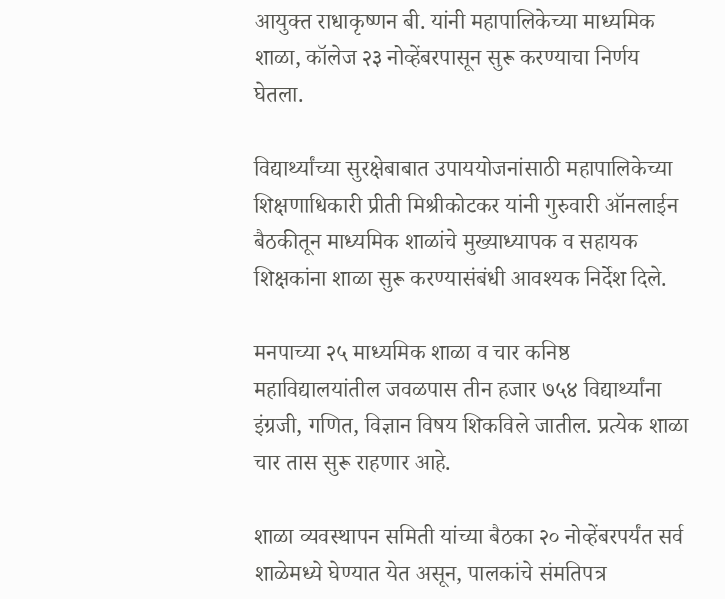आयुक्त राधाकृष्णन बी. यांनी महापालिकेच्या माध्यमिक शाळा, कॉलेज २३ नोव्हेंबरपासून सुरू करण्याचा निर्णय घेतला.

विद्यार्थ्यांच्या सुरक्षेबाबात उपाययोजनांसाठी महापालिकेच्या शिक्षणाधिकारी प्रीती मिश्रीकोटकर यांनी गुरुवारी ऑनलाईन बैठकीतून माध्यमिक शाळांचे मुख्याध्यापक व सहायक शिक्षकांना शाळा सुरू करण्यासंबंधी आवश्यक निर्देश दिले.

मनपाच्या २५ माध्यमिक शाळा व चार कनिष्ठ महाविद्यालयांतील जवळपास तीन हजार ७५४ विद्यार्थ्यांना इंग्रजी, गणित, विज्ञान विषय शिकविले जातील. प्रत्येक शाळा चार तास सुरू राहणार आहे.

शाळा व्यवस्थापन समिती यांच्या बैठका २० नोव्हेंबरपर्यंत सर्व शाळेमध्ये घेण्यात येत असून, पालकांचे संमतिपत्र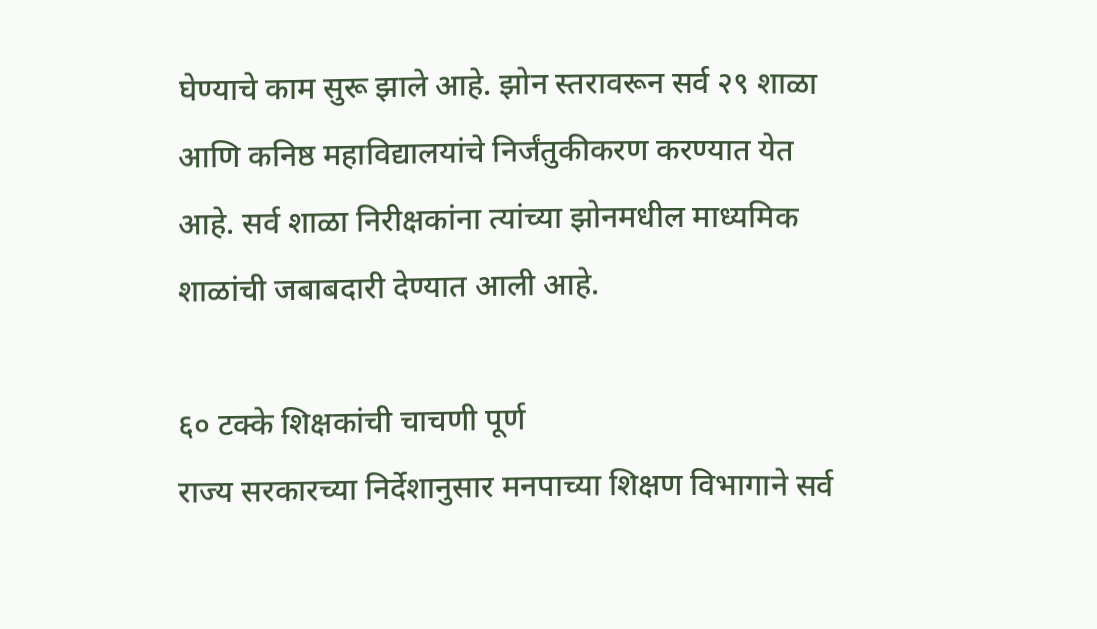घेण्याचे काम सुरू झाले आहे. झोन स्तरावरून सर्व २९ शाळा आणि कनिष्ठ महाविद्यालयांचे निर्जंतुकीकरण करण्यात येत आहे. सर्व शाळा निरीक्षकांना त्यांच्या झोनमधील माध्यमिक शाळांची जबाबदारी देण्यात आली आहे.

६० टक्के शिक्षकांची चाचणी पूर्ण
राज्य सरकारच्या निर्देशानुसार मनपाच्या शिक्षण विभागाने सर्व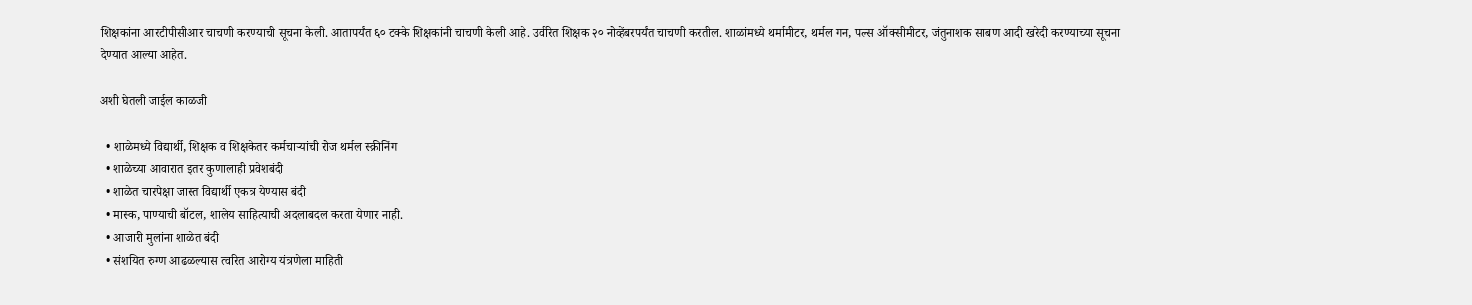शिक्षकांना आरटीपीसीआर चाचणी करण्याची सूचना केली. आतापर्यंत ६० टक्के शिक्षकांनी चाचणी केली आहे. उर्वरित शिक्षक २० नोव्हेंबरपर्यंत चाचणी करतील. शाळांमध्ये थर्मामीटर, थर्मल गन, पल्स ऑक्सीमीटर, जंतुनाशक साबण आदी खरेदी करण्याच्या सूचना देण्यात आल्या आहेत.

अशी घेतली जाईल काळजी

  • शाळेमध्ये विद्यार्थी, शिक्षक व शिक्षकेतर कर्मचाऱ्यांची रोज थर्मल स्क्रीनिंग
  • शाळेच्या आवारात इतर कुणालाही प्रवेशबंदी
  • शाळेत चारपेक्षा जास्त विद्यार्थी एकत्र येण्यास बंदी
  • मास्क, पाण्याची बॉटल, शालेय साहित्याची अदलाबदल करता येणार नाही.
  • आजारी मुलांना शाळेत बंदी
  • संशयित रुग्ण आढळल्यास त्वरित आरोग्य यंत्रणेला माहिती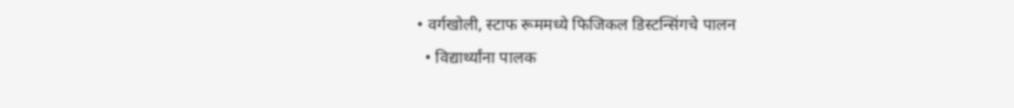• वर्गखोली, स्टाफ रूममध्ये फिजिकल डिस्टन्सिंगचे पालन
  • विद्यार्थ्यांना पालक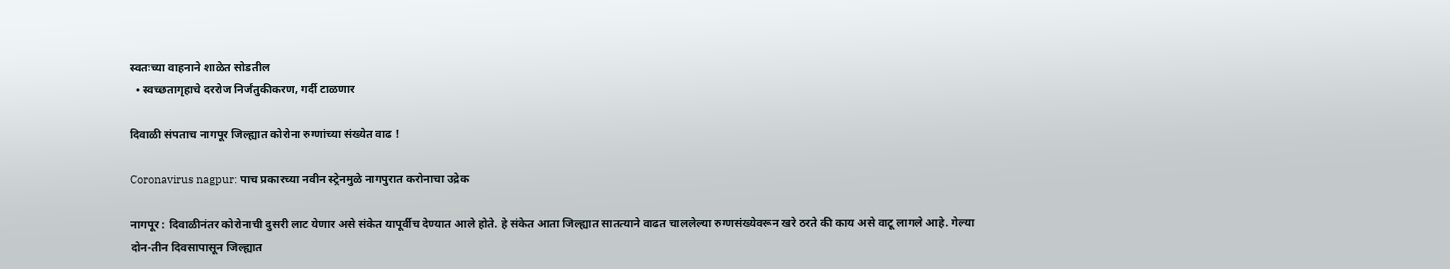स्वतःच्या वाहनाने शाळेत सोडतील
  • स्वच्छतागृहाचे दररोज निर्जंतुकीकरण, गर्दी टाळणार

दिवाळी संपताच नागपूर जिल्ह्यात कोरोना रुग्णांच्या संख्येत वाढ !

Coronavirus nagpur: पाच प्रकारच्या नवीन स्ट्रेनमुळे नागपुरात करोनाचा उद्रेक

नागपूर : दिवाळीनंतर कोरोनाची दुसरी लाट येणार असे संकेत यापूर्वीच देण्यात आले होते. हे संकेत आता जिल्ह्यात सातत्याने वाढत चाललेल्या रुग्णसंख्येवरून खरे ठरते की काय असे वाटू लागले आहे. गेल्या दोन-तीन दिवसापासून जिल्ह्यात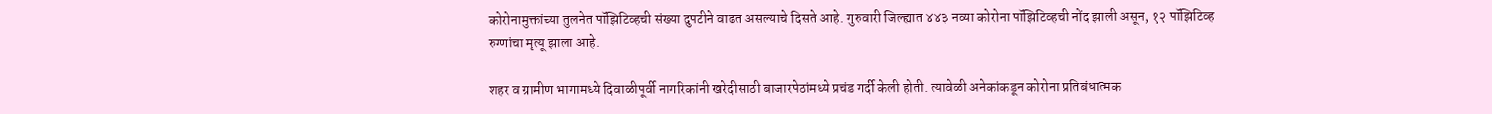कोरोनामुक्तांच्या तुलनेत पॉझिटिव्हची संख्या दुपटीने वाढत असल्याचे दिसते आहे. गुरुवारी जिल्ह्यात ४४३ नव्या कोरोना पॉझिटिव्हची नोंद झाली असून, १२ पॉझिटिव्ह रुग्णांचा मृत्यू झाला आहे.

शहर व ग्रामीण भागामध्ये दिवाळीपूर्वी नागरिकांनी खरेदीसाठी बाजारपेठांमध्ये प्रचंड गर्दी केली होती. त्यावेळी अनेकांकडून कोरोना प्रतिबंधात्मक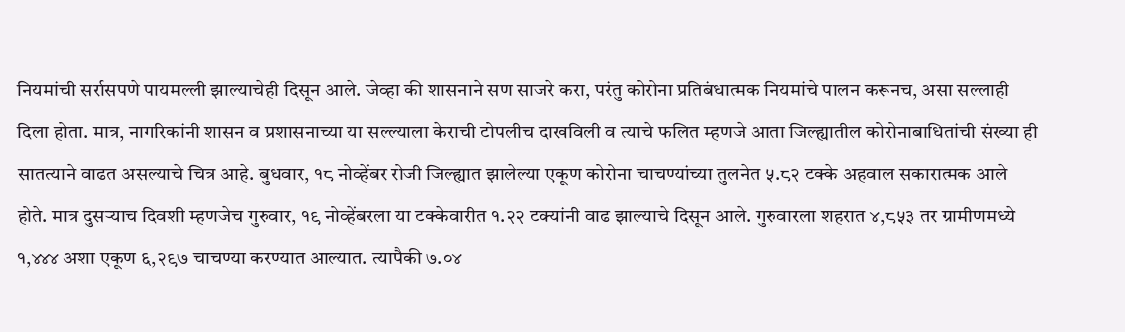नियमांची सर्रासपणे पायमल्ली झाल्याचेही दिसून आले. जेव्हा की शासनाने सण साजरे करा, परंतु कोरोना प्रतिबंधात्मक नियमांचे पालन करूनच, असा सल्लाही दिला होता. मात्र, नागरिकांनी शासन व प्रशासनाच्या या सल्ल्याला केराची टोपलीच दाखविली व त्याचे फलित म्हणजे आता जिल्ह्यातील कोरोनाबाधितांची संख्या ही सातत्याने वाढत असल्याचे चित्र आहे. बुधवार, १८ नोव्हेंबर रोजी जिल्ह्यात झालेल्या एकूण कोरोना चाचण्यांच्या तुलनेत ५.८२ टक्के अहवाल सकारात्मक आले होते. मात्र दुसऱ्याच दिवशी म्हणजेच गुरुवार, १९ नोव्हेंबरला या टक्केवारीत १.२२ टक्यांनी वाढ झाल्याचे दिसून आले. गुरुवारला शहरात ४,८५३ तर ग्रामीणमध्ये १,४४४ अशा एकूण ६,२९७ चाचण्या करण्यात आल्यात. त्यापैकी ७.०४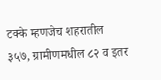टक्के म्हणजेच शहरातील ३५७, ग्रामीणमधील ८२ व इतर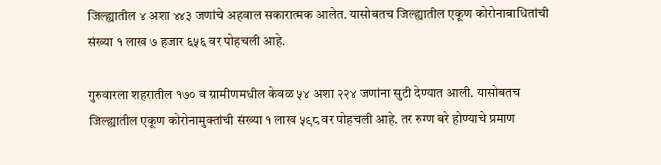जिल्ह्यातील ४ अशा ४४३ जणांचे अहवाल सकारात्मक आलेत. यासोबतच जिल्ह्यातील एकूण कोरोनाबाधितांची संख्या १ लाख ७ हजार ६५६ वर पोहचली आहे.

गुरुवारला शहरातील १७० व ग्रामीणमधील केवळ ५४ अशा २२४ जणांना सुटी देण्यात आली. यासोबतच जिल्ह्यातील एकूण कोरोनामुक्तांची संख्या १ लाख ५९८ वर पोहचली आहे. तर रुग्ण बरे होण्याचे प्रमाण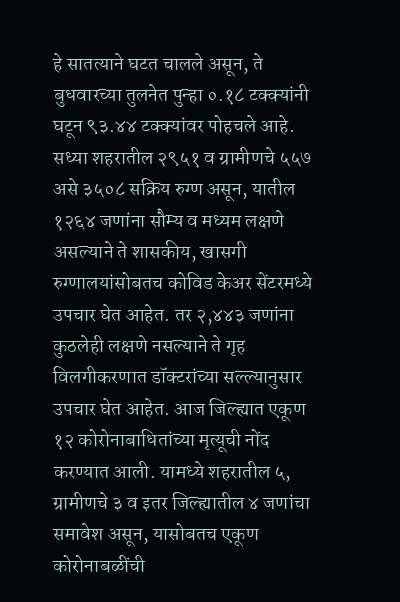हे सातत्याने घटत चालले असून, ते बुधवारच्या तुलनेत पुन्हा ०.१८ टक्क्यांनी घटून ९३.४४ टक्क्यांवर पोहचले आहे. सध्या शहरातील २९५१ व ग्रामीणचे ५५७ असे ३५०८ सक्रिय रुग्ण असून, यातील १२६४ जणांना सौम्य व मध्यम लक्षणे असल्याने ते शासकीय, खासगी रुग्णालयांसोबतच कोविड केअर सेंटरमध्ये उपचार घेत आहेत. तर २,४४३ जणांना कुठलेही लक्षणे नसल्याने ते गृह विलगीकरणात डॉक्टरांच्या सल्ल्यानुसार उपचार घेत आहेत. आज जिल्ह्यात एकूण १२ कोरोनाबाधितांच्या मृत्यूची नोंद करण्यात आली. यामध्ये शहरातील ५, ग्रामीणचे ३ व इतर जिल्ह्यातील ४ जणांचा समावेश असून, यासोबतच एकूण कोरोनाबळींची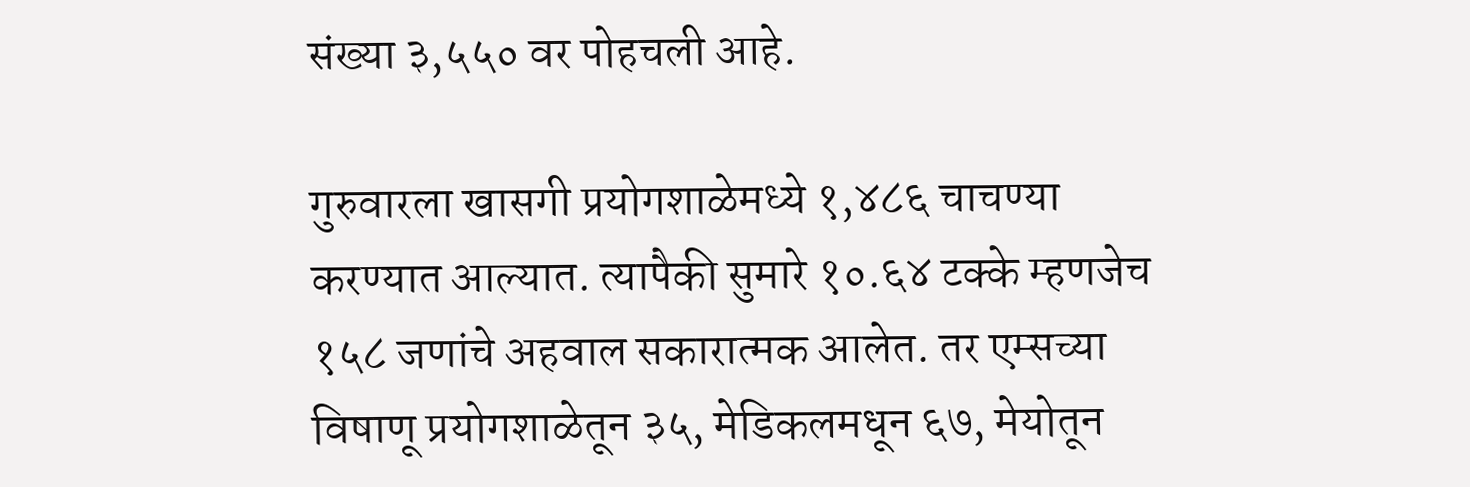संख्या ३,५५० वर पोहचली आहे.

गुरुवारला खासगी प्रयोगशाळेमध्ये १,४८६ चाचण्या करण्यात आल्यात. त्यापैकी सुमारे १०.६४ टक्के म्हणजेच १५८ जणांचे अहवाल सकारात्मक आलेत. तर एम्सच्या विषाणू प्रयोगशाळेतून ३५, मेडिकलमधून ६७, मेयोतून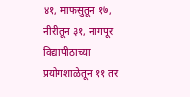४१, माफसुतून १७, नीरीतून ३१, नागपूर विद्यापीठाच्या प्रयोगशाळेतून ११ तर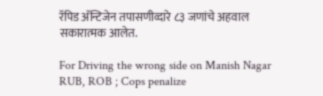रॅपिड अ‍ॅन्टिजेन तपासणीव्दारे ८३ जणांचे अहवाल सकारात्मक आलेत.

For Driving the wrong side on Manish Nagar RUB, ROB ; Cops penalize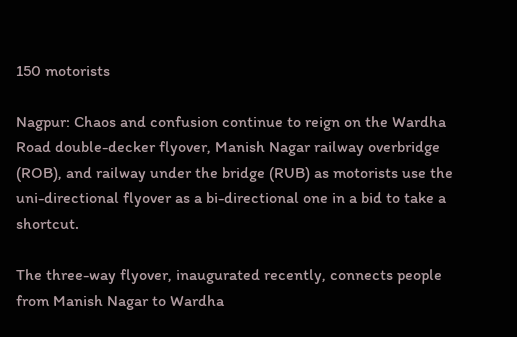150 motorists

Nagpur: Chaos and confusion continue to reign on the Wardha Road double-decker flyover, Manish Nagar railway overbridge (ROB), and railway under the bridge (RUB) as motorists use the uni-directional flyover as a bi-directional one in a bid to take a shortcut.

The three-way flyover, inaugurated recently, connects people from Manish Nagar to Wardha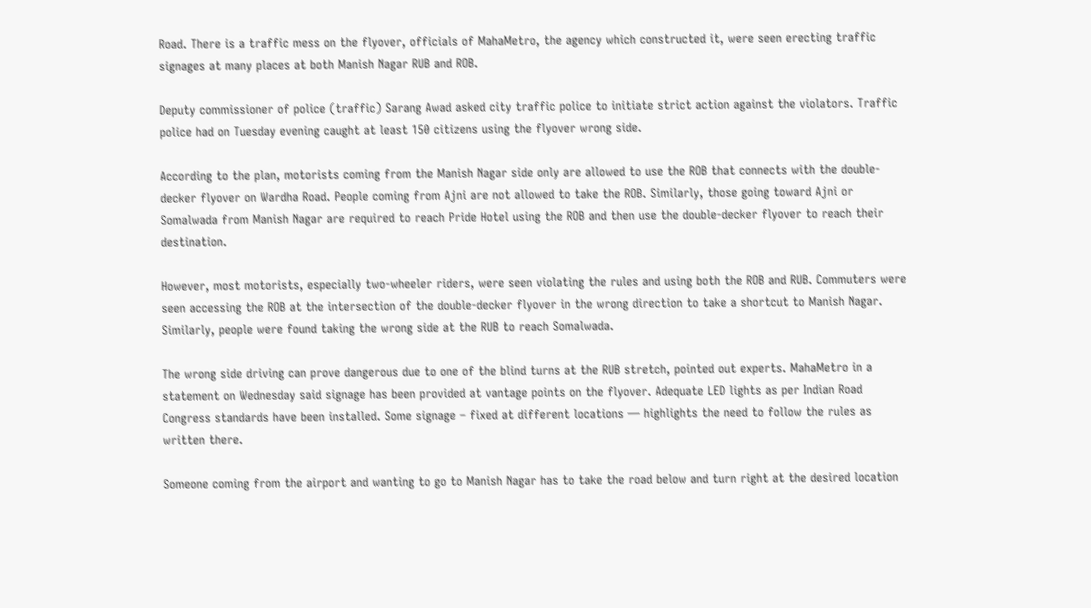Road. There is a traffic mess on the flyover, officials of MahaMetro, the agency which constructed it, were seen erecting traffic signages at many places at both Manish Nagar RUB and ROB.

Deputy commissioner of police (traffic) Sarang Awad asked city traffic police to initiate strict action against the violators. Traffic police had on Tuesday evening caught at least 150 citizens using the flyover wrong side.

According to the plan, motorists coming from the Manish Nagar side only are allowed to use the ROB that connects with the double-decker flyover on Wardha Road. People coming from Ajni are not allowed to take the ROB. Similarly, those going toward Ajni or Somalwada from Manish Nagar are required to reach Pride Hotel using the ROB and then use the double-decker flyover to reach their destination.

However, most motorists, especially two-wheeler riders, were seen violating the rules and using both the ROB and RUB. Commuters were seen accessing the ROB at the intersection of the double-decker flyover in the wrong direction to take a shortcut to Manish Nagar. Similarly, people were found taking the wrong side at the RUB to reach Somalwada.

The wrong side driving can prove dangerous due to one of the blind turns at the RUB stretch, pointed out experts. MahaMetro in a statement on Wednesday said signage has been provided at vantage points on the flyover. Adequate LED lights as per Indian Road Congress standards have been installed. Some signage – fixed at different locations — highlights the need to follow the rules as written there.

Someone coming from the airport and wanting to go to Manish Nagar has to take the road below and turn right at the desired location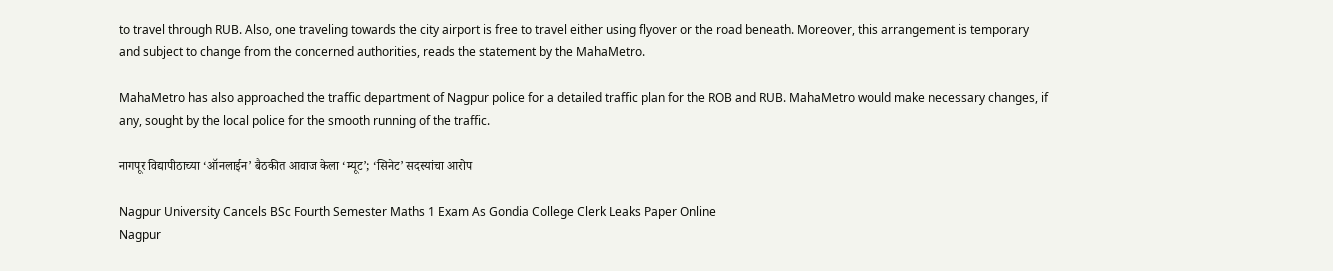to travel through RUB. Also, one traveling towards the city airport is free to travel either using flyover or the road beneath. Moreover, this arrangement is temporary and subject to change from the concerned authorities, reads the statement by the MahaMetro.

MahaMetro has also approached the traffic department of Nagpur police for a detailed traffic plan for the ROB and RUB. MahaMetro would make necessary changes, if any, sought by the local police for the smooth running of the traffic.

नागपूर विद्यापीठाच्या ‘ऑनलाईन’ बैठकीत आवाज केला ‘म्यूट’; ‘सिनेट’ सदस्यांचा आरोप

Nagpur University Cancels BSc Fourth Semester Maths 1 Exam As Gondia College Clerk Leaks Paper Online
Nagpur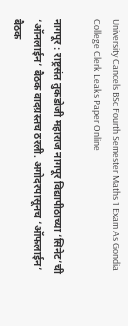University Cancels BSc Fourth Semester Maths 1 Exam As Gondia College Clerk Leaks Paper Online

नागपूर : राष्ट्रसंत तुकडोजी महाराज नागपूर विद्यापीठाच्या ‘सिनेट’ची ‘ऑनलाईन’ बैठक वादग्रस्तच ठरली. अगोदरपासूनच ‘ऑफलाईन’ बैठक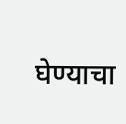घेण्याचा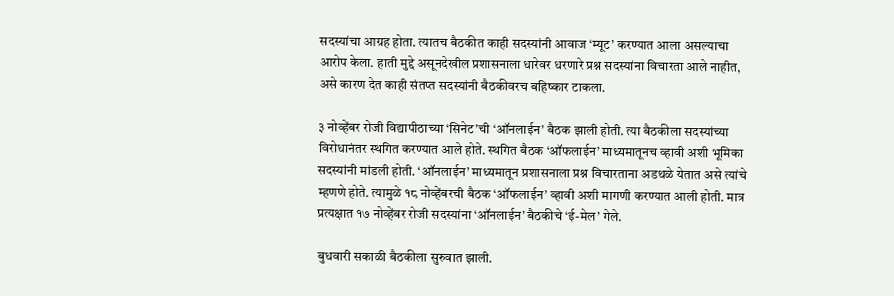सदस्यांचा आग्रह होता. त्यातच बैठकीत काही सदस्यांनी आवाज ‘म्यूट’ करण्यात आला असल्याचा आरोप केला. हाती मुद्दे असूनदेखील प्रशासनाला धारेवर धरणारे प्रश्न सदस्यांना विचारता आले नाहीत, असे कारण देत काही संतप्त सदस्यांनी बैठकीवरच बहिष्कार टाकला.

३ नोव्हेंबर रोजी विद्यापीठाच्या ‘सिनेट’ची ‘ऑनलाईन’ बैठक झाली होती. त्या बैठकीला सदस्यांच्या विरोधानंतर स्थगित करण्यात आले होते. स्थगित बैठक ‘ऑफलाईन’ माध्यमातूनच व्हावी अशी भूमिका सदस्यांनी मांडली होती. ‘ऑनलाईन’ माध्यमातून प्रशासनाला प्रश्न विचारताना अडथळे येतात असे त्यांचे म्हणणे होते. त्यामुळे १८ नोव्हेंबरची बैठक ‘ऑफलाईन’ व्हावी अशी मागणी करण्यात आली होती. मात्र प्रत्यक्षात १७ नोव्हेंबर रोजी सदस्यांना ‘ऑनलाईन’ बैठकीचे ‘ई-मेल’ गेले.

बुधवारी सकाळी बैठकीला सुरुवात झाली.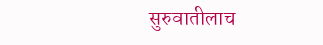सुरुवातीलाच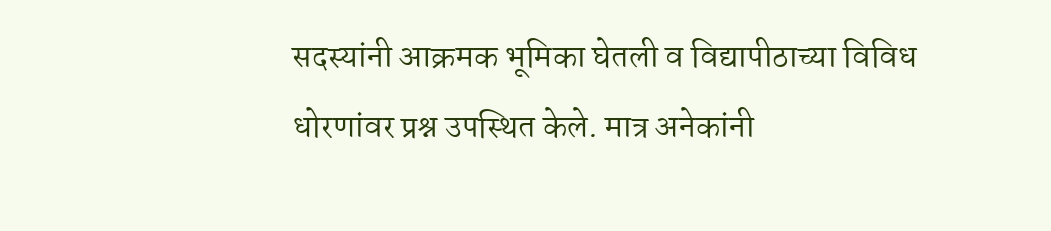सदस्यांनी आक्रमक भूमिका घेतली व विद्यापीठाच्या विविध धोरणांवर प्रश्न उपस्थित केले. मात्र अनेकांनी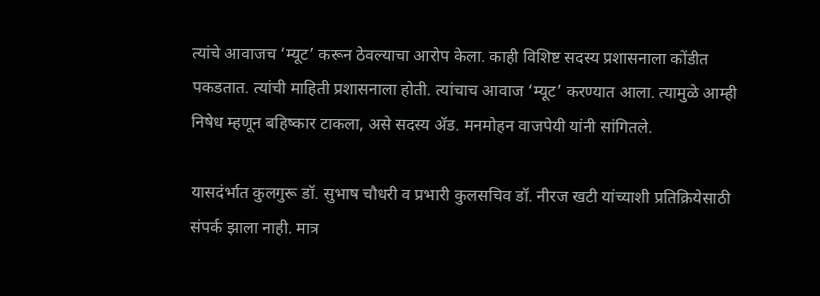त्यांचे आवाजच ‘म्यूट’ करून ठेवल्याचा आरोप केला. काही विशिष्ट सदस्य प्रशासनाला कोंडीत पकडतात. त्यांची माहिती प्रशासनाला होती. त्यांचाच आवाज ‘म्यूट’ करण्यात आला. त्यामुळे आम्ही निषेध म्हणून बहिष्कार टाकला, असे सदस्य अ‍ॅड. मनमोहन वाजपेयी यांनी सांगितले.

यासदंर्भात कुलगुरू डॉ. सुभाष चौधरी व प्रभारी कुलसचिव डॉ. नीरज खटी यांच्याशी प्रतिक्रियेसाठी संपर्क झाला नाही. मात्र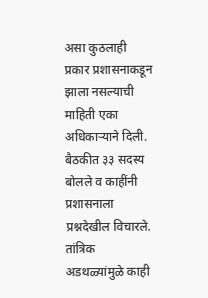असा कुठलाही प्रकार प्रशासनाकडून झाला नसल्याची माहिती एका अधिकाऱ्याने दिली. बैठकीत ३३ सदस्य बोलले व काहींनी प्रशासनाला प्रश्नदेखील विचारले. तांत्रिक अडथळ्यांमुळे काही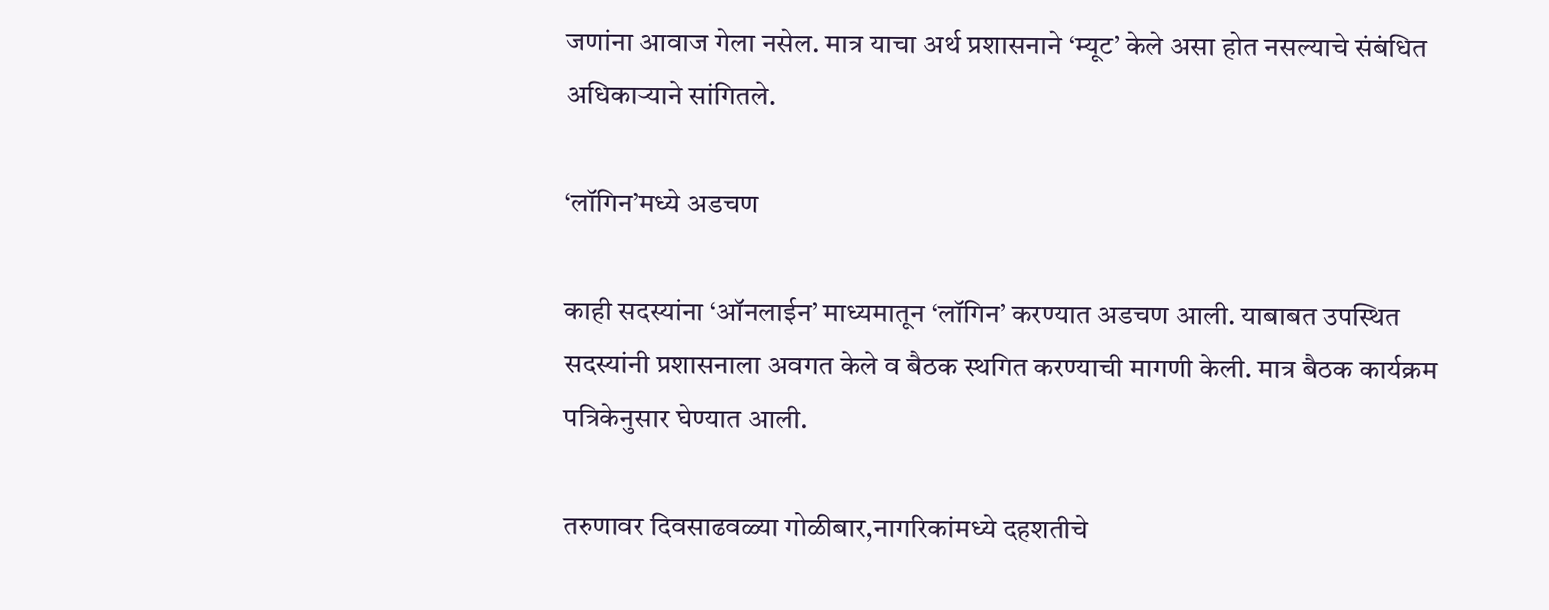जणांना आवाज गेला नसेल. मात्र याचा अर्थ प्रशासनाने ‘म्यूट’ केले असा होत नसल्याचे संबंधित अधिकाऱ्याने सांगितले.

‘लॉगिन’मध्ये अडचण

काही सदस्यांना ‘ऑनलाईन’ माध्यमातून ‘लॉगिन’ करण्यात अडचण आली. याबाबत उपस्थित सदस्यांनी प्रशासनाला अवगत केले व बैठक स्थगित करण्याची मागणी केली. मात्र बैठक कार्यक्रम पत्रिकेनुसार घेण्यात आली.

तरुणावर दिवसाढवळ्या गोळीबार,नागरिकांमध्ये दहशतीचे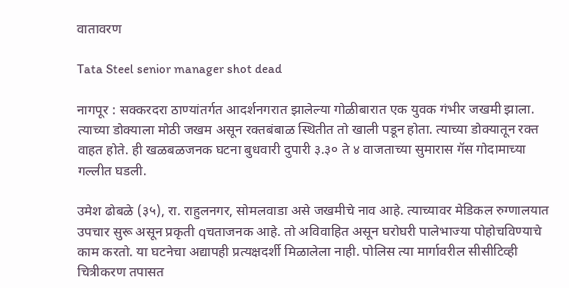वातावरण

Tata Steel senior manager shot dead

नागपूर : सक्करदरा ठाण्यांतर्गत आदर्शनगरात झालेल्या गोळीबारात एक युवक गंभीर जखमी झाला. त्याच्या डोक्याला मोठी जखम असून रक्तबंबाळ स्थितीत तो खाली पडून होता. त्याच्या डोक्यातून रक्त वाहत होते. ही खळबळजनक घटना बुधवारी दुपारी ३.३० ते ४ वाजताच्या सुमारास गॅस गोदामाच्या गल्लीत घडली.

उमेश ढोबळे (३५), रा. राहुलनगर, सोमलवाडा असे जखमीचे नाव आहे. त्याच्यावर मेडिकल रुग्णालयात उपचार सुरू असून प्रकृती qचताजनक आहे. तो अविवाहित असून घरोघरी पालेभाज्या पोहोचविण्याचे काम करतो. या घटनेचा अद्यापही प्रत्यक्षदर्शी मिळालेला नाही. पोलिस त्या मार्गावरील सीसीटिव्ही चित्रीकरण तपासत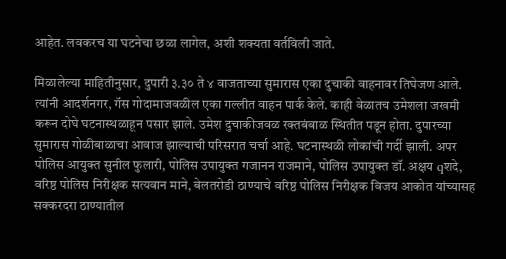आहेत. लवकरच या घटनेचा छळा लागेल, अशी शक्यता वर्तविली जाते.

मिळालेल्या माहितीनुसार, दुपारी ३.३० ते ४ वाजताच्या सुमारास एका दुचाकी वाहनावर तिघेजण आले. त्यांनी आदर्शनगर, गॅस गोदामाजवळील एका गल्लीत वाहन पार्क केले. काही वेळातच उमेशला जखमी करून दोघे घटनास्थळाहून पसार झाले. उमेश दुचाकीजवळ रक्तबंबाळ स्थितीत पडून होता. दुपारच्या सुमारास गोळीबाळाचा आवाज झाल्याची परिसरात चर्चा आहे. घटनास्थळी लोकांची गर्दी झाली. अपर पोलिस आयुक्त सुनील फुलारी, पोलिस उपायुक्त गजानन राजमाने, पोलिस उपायुक्त डॉ. अक्षय qशदे, वरिष्ठ पोलिस निरीक्षक सत्यवान माने, बेलतरोडी ठाण्याचे वरिष्ठ पोलिस निरीक्षक विजय आकोत यांच्यासह सक्करदरा ठाण्यातील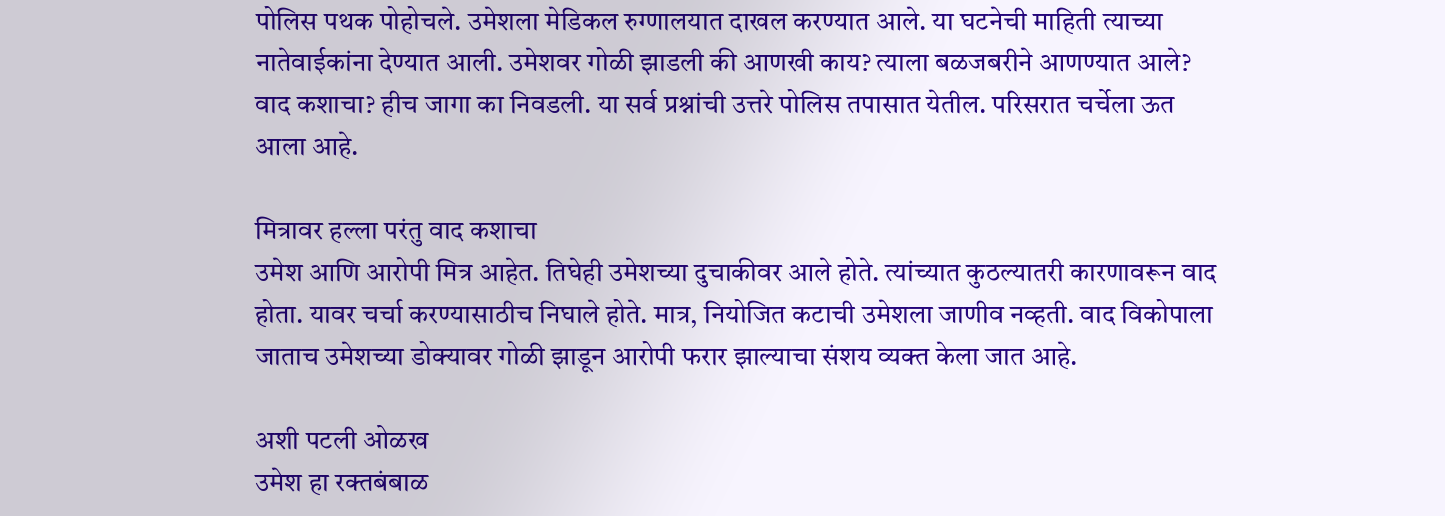पोलिस पथक पोहोचले. उमेशला मेडिकल रुग्णालयात दाखल करण्यात आले. या घटनेची माहिती त्याच्या नातेवाईकांना देण्यात आली. उमेशवर गोळी झाडली की आणखी काय? त्याला बळजबरीने आणण्यात आले? वाद कशाचा? हीच जागा का निवडली. या सर्व प्रश्नांची उत्तरे पोलिस तपासात येतील. परिसरात चर्चेला ऊत आला आहे.

मित्रावर हल्ला परंतु वाद कशाचा
उमेश आणि आरोपी मित्र आहेत. तिघेही उमेशच्या दुचाकीवर आले होते. त्यांच्यात कुठल्यातरी कारणावरून वाद होता. यावर चर्चा करण्यासाठीच निघाले होते. मात्र, नियोजित कटाची उमेशला जाणीव नव्हती. वाद विकोपाला जाताच उमेशच्या डोक्यावर गोळी झाडून आरोपी फरार झाल्याचा संशय व्यक्त केला जात आहे.

अशी पटली ओळख
उमेश हा रक्तबंबाळ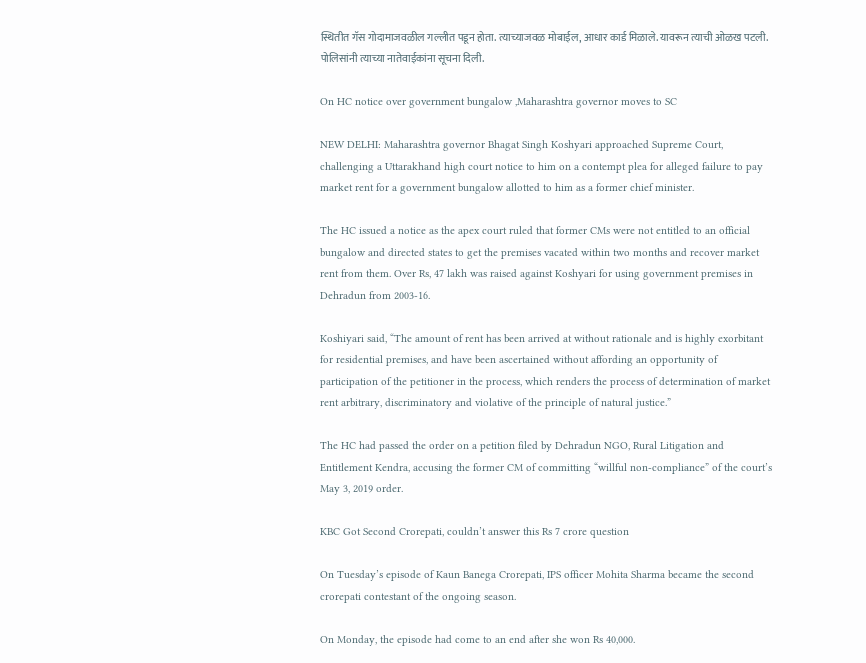स्थितीत गॅस गोदामाजवळील गल्लीत पडून होता. त्याच्याजवळ मोबाईल, आधार कार्ड मिळाले. यावरून त्याची ओळख पटली. पोलिसांनी त्याच्या नातेवाईकांना सूचना दिली.

On HC notice over government bungalow ,Maharashtra governor moves to SC

NEW DELHI: Maharashtra governor Bhagat Singh Koshyari approached Supreme Court, challenging a Uttarakhand high court notice to him on a contempt plea for alleged failure to pay market rent for a government bungalow allotted to him as a former chief minister.

The HC issued a notice as the apex court ruled that former CMs were not entitled to an official bungalow and directed states to get the premises vacated within two months and recover market rent from them. Over Rs, 47 lakh was raised against Koshyari for using government premises in Dehradun from 2003-16.

Koshiyari said, “The amount of rent has been arrived at without rationale and is highly exorbitant for residential premises, and have been ascertained without affording an opportunity of participation of the petitioner in the process, which renders the process of determination of market rent arbitrary, discriminatory and violative of the principle of natural justice.”

The HC had passed the order on a petition filed by Dehradun NGO, Rural Litigation and Entitlement Kendra, accusing the former CM of committing “willful non-compliance” of the court’s May 3, 2019 order.

KBC Got Second Crorepati, couldn’t answer this Rs 7 crore question

On Tuesday’s episode of Kaun Banega Crorepati, IPS officer Mohita Sharma became the second crorepati contestant of the ongoing season.

On Monday, the episode had come to an end after she won Rs 40,000.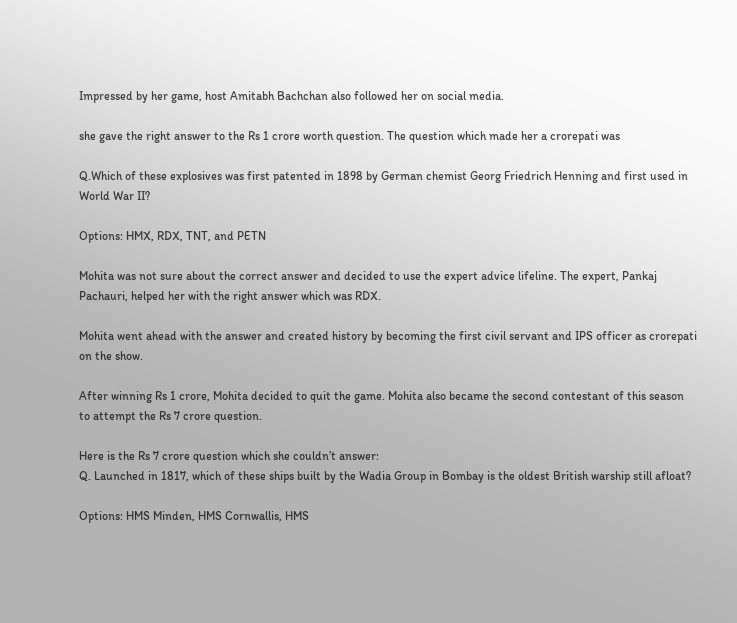Impressed by her game, host Amitabh Bachchan also followed her on social media.

she gave the right answer to the Rs 1 crore worth question. The question which made her a crorepati was

Q.Which of these explosives was first patented in 1898 by German chemist Georg Friedrich Henning and first used in World War II?

Options: HMX, RDX, TNT, and PETN

Mohita was not sure about the correct answer and decided to use the expert advice lifeline. The expert, Pankaj Pachauri, helped her with the right answer which was RDX.

Mohita went ahead with the answer and created history by becoming the first civil servant and IPS officer as crorepati on the show.

After winning Rs 1 crore, Mohita decided to quit the game. Mohita also became the second contestant of this season to attempt the Rs 7 crore question.

Here is the Rs 7 crore question which she couldn’t answer:
Q. Launched in 1817, which of these ships built by the Wadia Group in Bombay is the oldest British warship still afloat?

Options: HMS Minden, HMS Cornwallis, HMS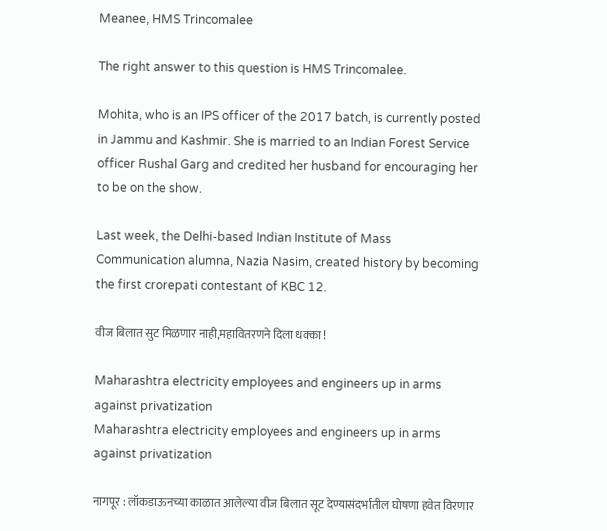Meanee, HMS Trincomalee

The right answer to this question is HMS Trincomalee.

Mohita, who is an IPS officer of the 2017 batch, is currently posted in Jammu and Kashmir. She is married to an Indian Forest Service officer Rushal Garg and credited her husband for encouraging her to be on the show.

Last week, the Delhi-based Indian Institute of Mass Communication alumna, Nazia Nasim, created history by becoming the first crorepati contestant of KBC 12.

वीज बिलात सुट मिळणार नाही,महावितरणने दिला धक्का !

Maharashtra electricity employees and engineers up in arms against privatization
Maharashtra electricity employees and engineers up in arms against privatization

नागपूर : लॉकडाऊनच्या काळात आलेल्या वीज बिलात सूट देण्यासंदर्भातील घोषणा हवेत विरणार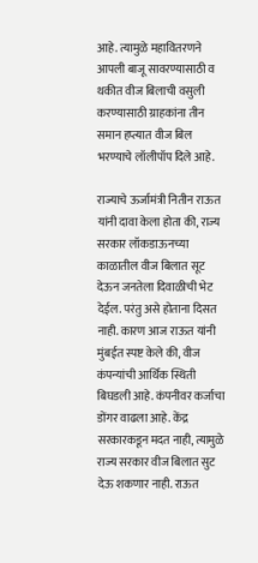आहे. त्यामुळे महावितरणने आपली बाजू सावरण्यासाठी व थकीत वीज बिलाची वसुली करण्यासाठी ग्राहकांना तीन समान हप्त्यात वीज बिल भरण्याचे लॉलीपॉप दिले आहे.

राज्याचे ऊर्जामंत्री नितीन राऊत यांनी दावा केला होता की, राज्य सरकार लॉकडाऊनच्या काळातील वीज बिलात सूट देऊन जनतेला दिवाळीची भेट देईल. परंतु असे होताना दिसत नाही. कारण आज राऊत यांनी मुंबईत स्पष्ट केले की, वीज कंपन्यांची आर्थिक स्थिती बिघडली आहे. कंपनीवर कर्जाचा डोंगर वाढला आहे. केंद्र सरकारकडून मदत नाही, त्यामुळे राज्य सरकार वीज बिलात सुट देऊ शकणार नाही. राऊत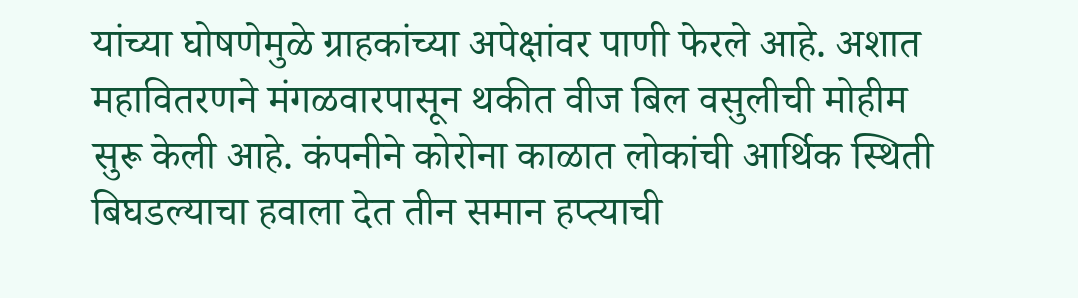यांच्या घोषणेमुळे ग्राहकांच्या अपेक्षांवर पाणी फेरले आहे. अशात महावितरणने मंगळवारपासून थकीत वीज बिल वसुलीची मोहीम सुरू केली आहे. कंपनीने कोरोना काळात लोकांची आर्थिक स्थिती बिघडल्याचा हवाला देत तीन समान हप्त्याची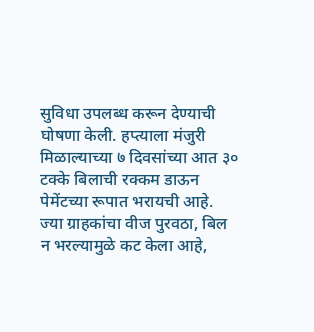सुविधा उपलब्ध करून देण्याची घोषणा केली. हप्त्याला मंजुरी मिळाल्याच्या ७ दिवसांच्या आत ३० टक्के बिलाची रक्कम डाऊन पेमेंटच्या रूपात भरायची आहे. ज्या ग्राहकांचा वीज पुरवठा, बिल न भरल्यामुळे कट केला आहे,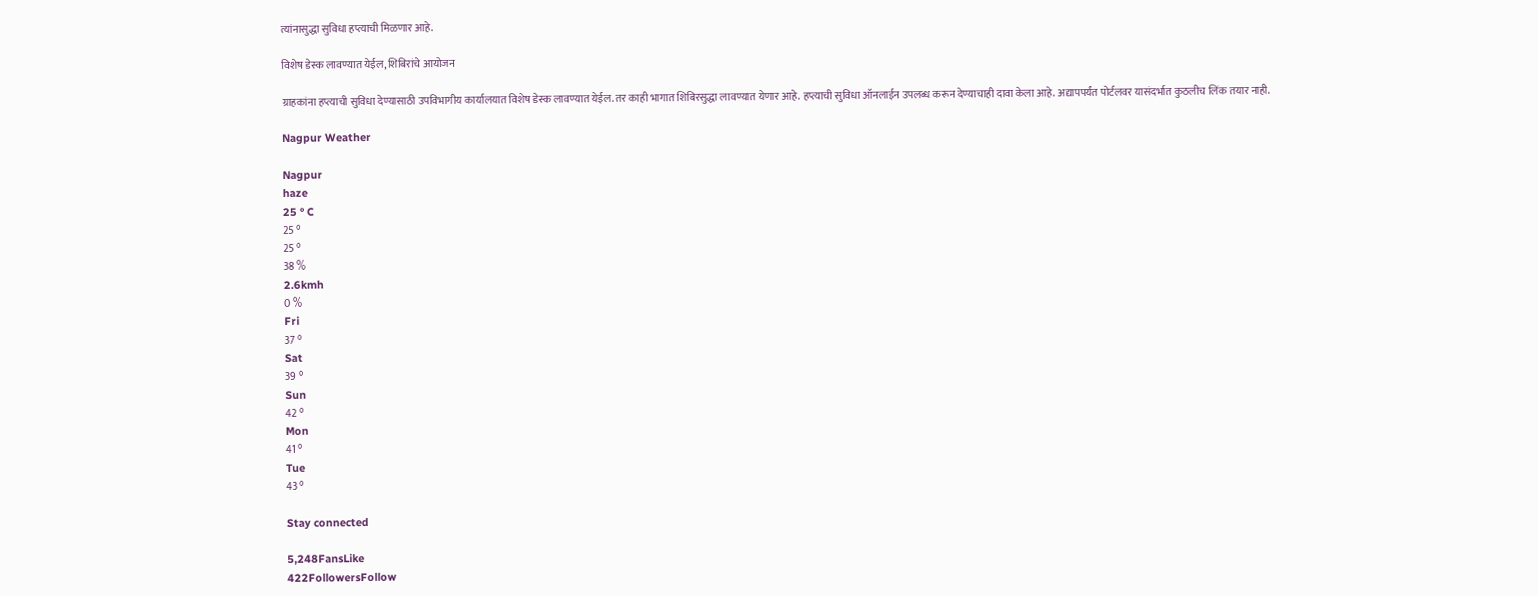त्यांनासुद्धा सुविधा हप्त्याची मिळणार आहे.

विशेष डेस्क लावण्यात येईल, शिबिरांचे आयोजन

ग्राहकांना हप्त्याची सुविधा देण्यासाठी उपविभागीय कार्यालयात विशेष डेस्क लावण्यात येईल. तर काही भागात शिबिरसुद्धा लावण्यात येणार आहे. हप्त्याची सुविधा ऑनलाईन उपलब्ध करून देण्याचाही दावा केला आहे. अद्यापपर्यंत पोर्टलवर यासंदर्भात कुठलीच लिंक तयार नाही.

Nagpur Weather

Nagpur
haze
25 ° C
25 °
25 °
38 %
2.6kmh
0 %
Fri
37 °
Sat
39 °
Sun
42 °
Mon
41 °
Tue
43 °

Stay connected

5,248FansLike
422FollowersFollow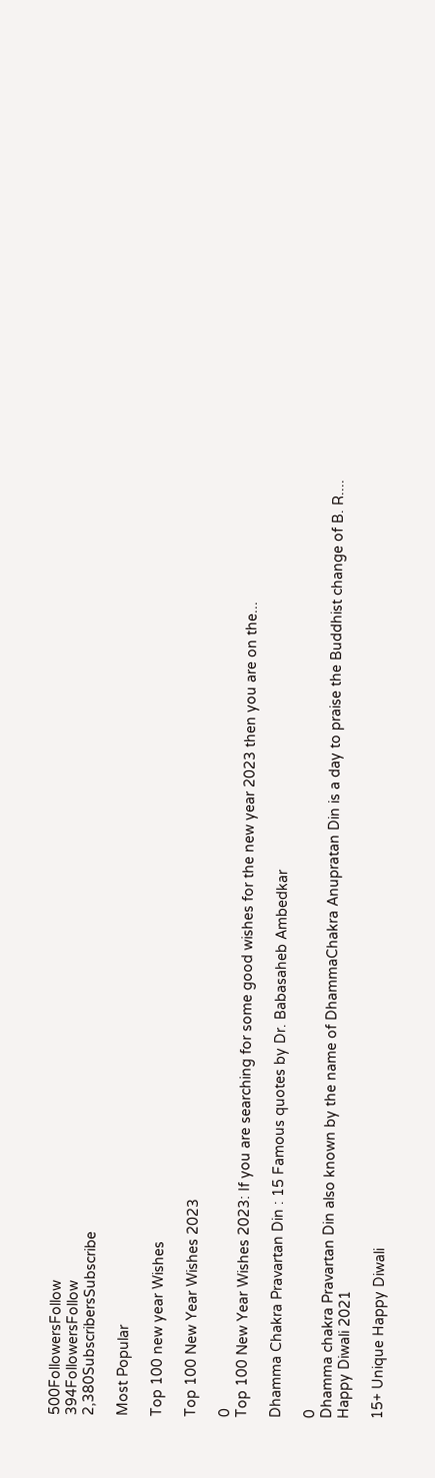500FollowersFollow
394FollowersFollow
2,380SubscribersSubscribe

Most Popular

Top 100 new year Wishes

Top 100 New Year Wishes 2023

0
Top 100 New Year Wishes 2023: If you are searching for some good wishes for the new year 2023 then you are on the...

Dhamma Chakra Pravartan Din : 15 Famous quotes by Dr. Babasaheb Ambedkar

0
Dhamma chakra Pravartan Din also known by the name of DhammaChakra Anupratan Din is a day to praise the Buddhist change of B. R....
Happy Diwali 2021

15+ Unique Happy Diwali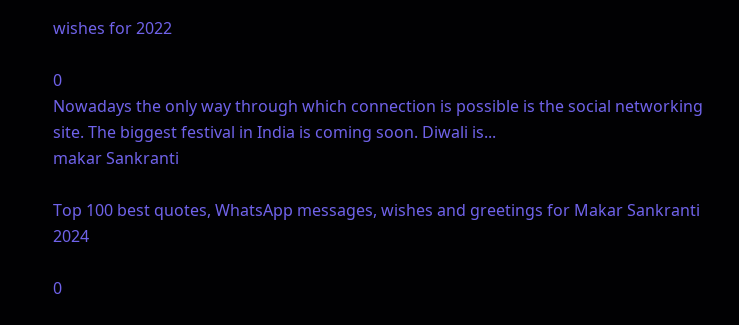wishes for 2022

0
Nowadays the only way through which connection is possible is the social networking site. The biggest festival in India is coming soon. Diwali is...
makar Sankranti

Top 100 best quotes, WhatsApp messages, wishes and greetings for Makar Sankranti 2024

0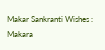Makar Sankranti Wishes : Makara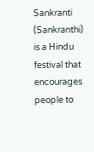Sankranti (Sankranthi) is a Hindu festival that encourages people to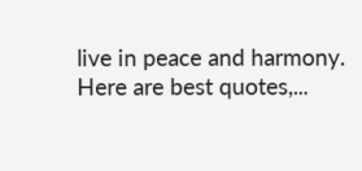live in peace and harmony. Here are best quotes,...